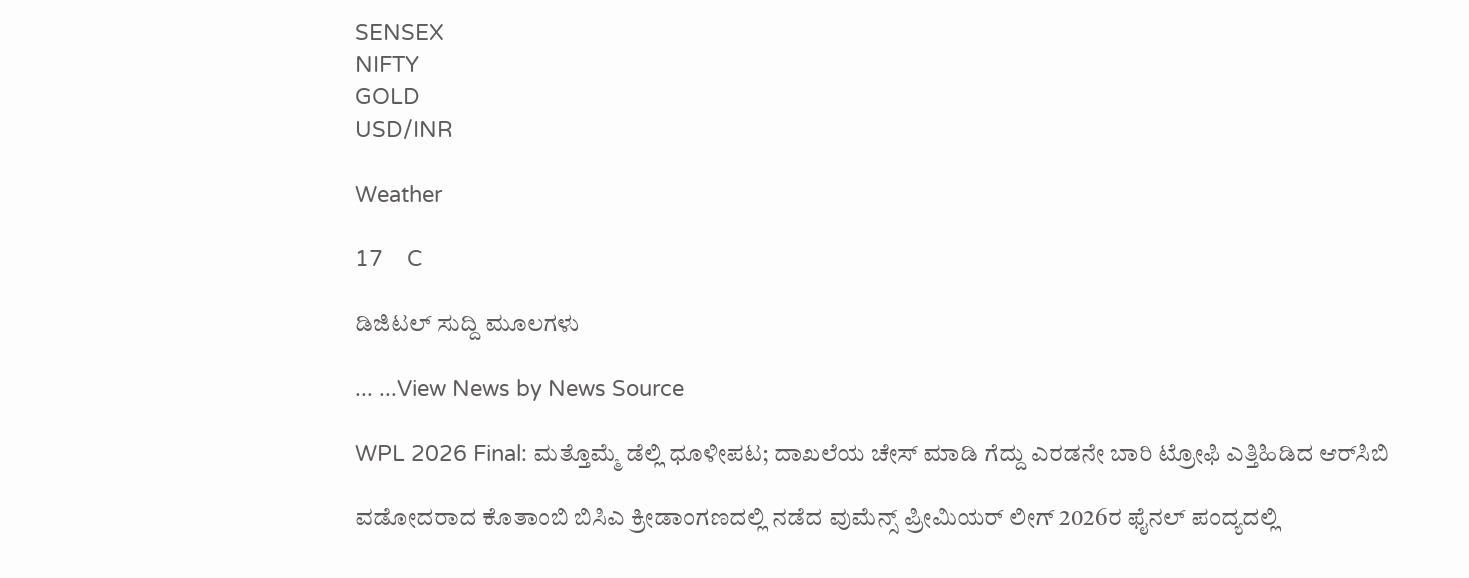SENSEX
NIFTY
GOLD
USD/INR

Weather

17    C

ಡಿಜಿಟಲ್ ಸುದ್ದಿ ಮೂಲಗಳು

... ...View News by News Source

WPL 2026 Final: ಮತ್ತೊಮ್ಮೆ ಡೆಲ್ಲಿ ಧೂಳೀಪಟ; ದಾಖಲೆಯ ಚೇಸ್ ಮಾಡಿ ಗೆದ್ದು ಎರಡನೇ ಬಾರಿ ಟ್ರೋಫಿ ಎತ್ತಿಹಿಡಿದ ಆರ್‌ಸಿಬಿ

ವಡೋದರಾದ ಕೊತಾಂಬಿ ಬಿಸಿಎ ಕ್ರೀಡಾಂಗಣದಲ್ಲಿ ನಡೆದ ವುಮೆನ್ಸ್ ಪ್ರೀಮಿಯರ್ ಲೀಗ್ 2026ರ ಫೈನಲ್ ಪಂದ್ಯದಲ್ಲಿ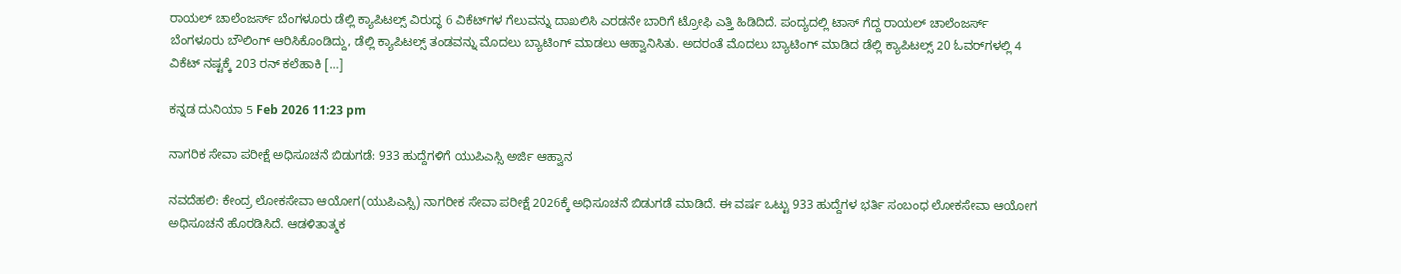ರಾಯಲ್ ಚಾಲೆಂಜರ್ಸ್ ಬೆಂಗಳೂರು ಡೆಲ್ಲಿ ಕ್ಯಾಪಿಟಲ್ಸ್ ವಿರುದ್ಧ 6 ವಿಕೆಟ್‌ಗಳ ಗೆಲುವನ್ನು ದಾಖಲಿಸಿ ಎರಡನೇ ಬಾರಿಗೆ ಟ್ರೋಫಿ ಎತ್ತಿ ಹಿಡಿದಿದೆ. ಪಂದ್ಯದಲ್ಲಿ ಟಾಸ್ ಗೆದ್ದ ರಾಯಲ್ ಚಾಲೆಂಜರ್ಸ್ ಬೆಂಗಳೂರು ಬೌಲಿಂಗ್ ಆರಿಸಿಕೊಂಡಿದ್ದು, ಡೆಲ್ಲಿ ಕ್ಯಾಪಿಟಲ್ಸ್ ತಂಡವನ್ನು ಮೊದಲು ಬ್ಯಾಟಿಂಗ್ ಮಾಡಲು ಆಹ್ವಾನಿಸಿತು. ಅದರಂತೆ ಮೊದಲು ಬ್ಯಾಟಿಂಗ್ ಮಾಡಿದ ಡೆಲ್ಲಿ ಕ್ಯಾಪಿಟಲ್ಸ್ 20 ಓವರ್‌ಗಳಲ್ಲಿ 4 ವಿಕೆಟ್ ನಷ್ಟಕ್ಕೆ 203 ರನ್ ಕಲೆಹಾಕಿ […]

ಕನ್ನಡ ದುನಿಯಾ 5 Feb 2026 11:23 pm

ನಾಗರಿಕ ಸೇವಾ ಪರೀಕ್ಷೆ ಅಧಿಸೂಚನೆ ಬಿಡುಗಡೆ: 933 ಹುದ್ದೆಗಳಿಗೆ ಯುಪಿಎಸ್ಸಿ ಅರ್ಜಿ ಆಹ್ವಾನ

ನವದೆಹಲಿ: ಕೇಂದ್ರ ಲೋಕಸೇವಾ ಆಯೋಗ(ಯುಪಿಎಸ್ಸಿ) ನಾಗರೀಕ ಸೇವಾ ಪರೀಕ್ಷೆ 2026ಕ್ಕೆ ಅಧಿಸೂಚನೆ ಬಿಡುಗಡೆ ಮಾಡಿದೆ. ಈ ವರ್ಷ ಒಟ್ಟು 933 ಹುದ್ದೆಗಳ ಭರ್ತಿ ಸಂಬಂಧ ಲೋಕಸೇವಾ ಆಯೋಗ ಅಧಿಸೂಚನೆ ಹೊರಡಿಸಿದೆ. ಆಡಳಿತಾತ್ಮಕ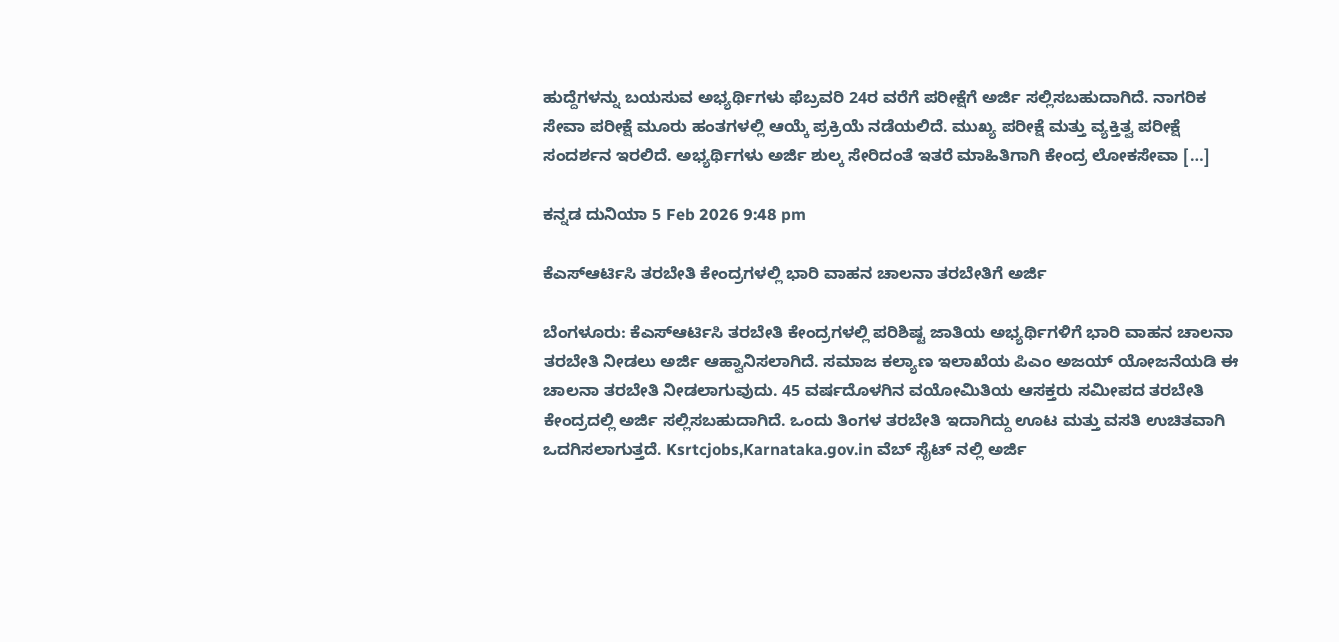ಹುದ್ದೆಗಳನ್ನು ಬಯಸುವ ಅಭ್ಯರ್ಥಿಗಳು ಫೆಬ್ರವರಿ 24ರ ವರೆಗೆ ಪರೀಕ್ಷೆಗೆ ಅರ್ಜಿ ಸಲ್ಲಿಸಬಹುದಾಗಿದೆ. ನಾಗರಿಕ ಸೇವಾ ಪರೀಕ್ಷೆ ಮೂರು ಹಂತಗಳಲ್ಲಿ ಆಯ್ಕೆ ಪ್ರಕ್ರಿಯೆ ನಡೆಯಲಿದೆ. ಮುಖ್ಯ ಪರೀಕ್ಷೆ ಮತ್ತು ವ್ಯಕ್ತಿತ್ವ ಪರೀಕ್ಷೆ ಸಂದರ್ಶನ ಇರಲಿದೆ. ಅಭ್ಯರ್ಥಿಗಳು ಅರ್ಜಿ ಶುಲ್ಕ ಸೇರಿದಂತೆ ಇತರೆ ಮಾಹಿತಿಗಾಗಿ ಕೇಂದ್ರ ಲೋಕಸೇವಾ […]

ಕನ್ನಡ ದುನಿಯಾ 5 Feb 2026 9:48 pm

ಕೆಎಸ್ಆರ್ಟಿಸಿ ತರಬೇತಿ ಕೇಂದ್ರಗಳಲ್ಲಿ ಭಾರಿ ವಾಹನ ಚಾಲನಾ ತರಬೇತಿಗೆ ಅರ್ಜಿ

ಬೆಂಗಳೂರು: ಕೆಎಸ್ಆರ್ಟಿಸಿ ತರಬೇತಿ ಕೇಂದ್ರಗಳಲ್ಲಿ ಪರಿಶಿಷ್ಟ ಜಾತಿಯ ಅಭ್ಯರ್ಥಿಗಳಿಗೆ ಭಾರಿ ವಾಹನ ಚಾಲನಾ ತರಬೇತಿ ನೀಡಲು ಅರ್ಜಿ ಆಹ್ವಾನಿಸಲಾಗಿದೆ. ಸಮಾಜ ಕಲ್ಯಾಣ ಇಲಾಖೆಯ ಪಿಎಂ ಅಜಯ್ ಯೋಜನೆಯಡಿ ಈ ಚಾಲನಾ ತರಬೇತಿ ನೀಡಲಾಗುವುದು. 45 ವರ್ಷದೊಳಗಿನ ವಯೋಮಿತಿಯ ಆಸಕ್ತರು ಸಮೀಪದ ತರಬೇತಿ ಕೇಂದ್ರದಲ್ಲಿ ಅರ್ಜಿ ಸಲ್ಲಿಸಬಹುದಾಗಿದೆ. ಒಂದು ತಿಂಗಳ ತರಬೇತಿ ಇದಾಗಿದ್ದು ಊಟ ಮತ್ತು ವಸತಿ ಉಚಿತವಾಗಿ ಒದಗಿಸಲಾಗುತ್ತದೆ. Ksrtcjobs,Karnataka.gov.in ವೆಬ್ ಸೈಟ್ ನಲ್ಲಿ ಅರ್ಜಿ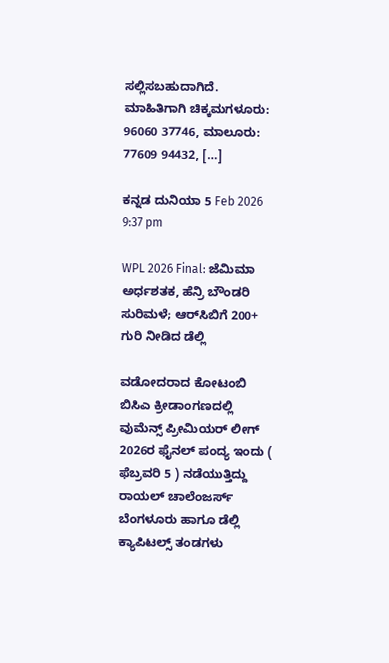ಸಲ್ಲಿಸಬಹುದಾಗಿದೆ. ಮಾಹಿತಿಗಾಗಿ ಚಿಕ್ಕಮಗಳೂರು: 96060 37746, ಮಾಲೂರು: 77609 94432, […]

ಕನ್ನಡ ದುನಿಯಾ 5 Feb 2026 9:37 pm

WPL 2026 Final: ಜೆಮಿಮಾ ಅರ್ಧಶತಕ, ಹೆನ್ರಿ ಬೌಂಡರಿ ಸುರಿಮಳೆ; ಆರ್‌ಸಿಬಿಗೆ 200+ ಗುರಿ ನೀಡಿದ ಡೆಲ್ಲಿ

ವಡೋದರಾದ ಕೋಟಂಬಿ ಬಿಸಿಎ ಕ್ರೀಡಾಂಗಣದಲ್ಲಿ ವುಮೆನ್ಸ್ ಪ್ರೀಮಿಯರ್ ಲೀಗ್ 2026ರ ಫೈನಲ್ ಪಂದ್ಯ ಇಂದು ( ಫೆಬ್ರವರಿ 5 ) ನಡೆಯುತ್ತಿದ್ದು ರಾಯಲ್ ಚಾಲೆಂಜರ್ಸ್ ಬೆಂಗಳೂರು ಹಾಗೂ ಡೆಲ್ಲಿ ಕ್ಯಾಪಿಟಲ್ಸ್ ತಂಡಗಳು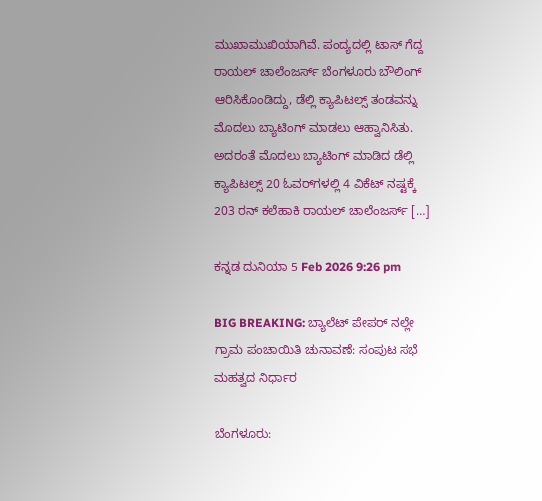ಮುಖಾಮುಖಿಯಾಗಿವೆ. ಪಂದ್ಯದಲ್ಲಿ ಟಾಸ್ ಗೆದ್ದ ರಾಯಲ್ ಚಾಲೆಂಜರ್ಸ್ ಬೆಂಗಳೂರು ಬೌಲಿಂಗ್ ಆರಿಸಿಕೊಂಡಿದ್ದು, ಡೆಲ್ಲಿ ಕ್ಯಾಪಿಟಲ್ಸ್ ತಂಡವನ್ನು ಮೊದಲು ಬ್ಯಾಟಿಂಗ್ ಮಾಡಲು ಆಹ್ವಾನಿಸಿತು. ಅದರಂತೆ ಮೊದಲು ಬ್ಯಾಟಿಂಗ್ ಮಾಡಿದ ಡೆಲ್ಲಿ ಕ್ಯಾಪಿಟಲ್ಸ್ 20 ಓವರ್‌ಗಳಲ್ಲಿ 4 ವಿಕೆಟ್ ನಷ್ಟಕ್ಕೆ 203 ರನ್ ಕಲೆಹಾಕಿ ರಾಯಲ್ ಚಾಲೆಂಜರ್ಸ್ […]

ಕನ್ನಡ ದುನಿಯಾ 5 Feb 2026 9:26 pm

BIG BREAKING: ಬ್ಯಾಲೆಟ್ ಪೇಪರ್ ನಲ್ಲೇ ಗ್ರಾಮ ಪಂಚಾಯಿತಿ ಚುನಾವಣೆ: ಸಂಪುಟ ಸಭೆ ಮಹತ್ವದ ನಿರ್ಧಾರ

ಬೆಂಗಳೂರು: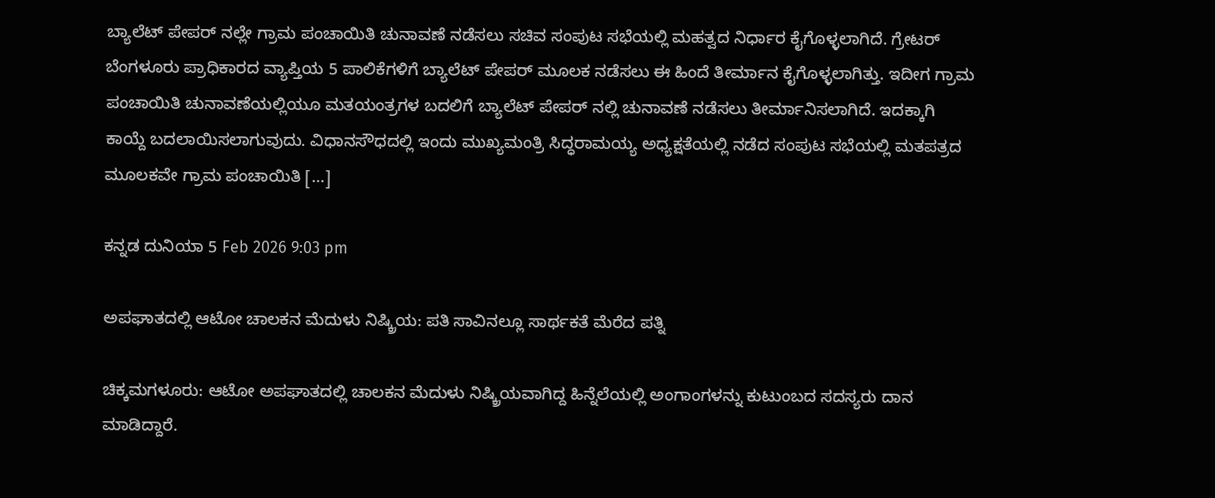ಬ್ಯಾಲೆಟ್ ಪೇಪರ್ ನಲ್ಲೇ ಗ್ರಾಮ ಪಂಚಾಯಿತಿ ಚುನಾವಣೆ ನಡೆಸಲು ಸಚಿವ ಸಂಪುಟ ಸಭೆಯಲ್ಲಿ ಮಹತ್ವದ ನಿರ್ಧಾರ ಕೈಗೊಳ್ಳಲಾಗಿದೆ. ಗ್ರೇಟರ್ ಬೆಂಗಳೂರು ಪ್ರಾಧಿಕಾರದ ವ್ಯಾಪ್ತಿಯ 5 ಪಾಲಿಕೆಗಳಿಗೆ ಬ್ಯಾಲೆಟ್ ಪೇಪರ್ ಮೂಲಕ ನಡೆಸಲು ಈ ಹಿಂದೆ ತೀರ್ಮಾನ ಕೈಗೊಳ್ಳಲಾಗಿತ್ತು. ಇದೀಗ ಗ್ರಾಮ ಪಂಚಾಯಿತಿ ಚುನಾವಣೆಯಲ್ಲಿಯೂ ಮತಯಂತ್ರಗಳ ಬದಲಿಗೆ ಬ್ಯಾಲೆಟ್ ಪೇಪರ್ ನಲ್ಲಿ ಚುನಾವಣೆ ನಡೆಸಲು ತೀರ್ಮಾನಿಸಲಾಗಿದೆ. ಇದಕ್ಕಾಗಿ ಕಾಯ್ದೆ ಬದಲಾಯಿಸಲಾಗುವುದು. ವಿಧಾನಸೌಧದಲ್ಲಿ ಇಂದು ಮುಖ್ಯಮಂತ್ರಿ ಸಿದ್ಧರಾಮಯ್ಯ ಅಧ್ಯಕ್ಷತೆಯಲ್ಲಿ ನಡೆದ ಸಂಪುಟ ಸಭೆಯಲ್ಲಿ ಮತಪತ್ರದ ಮೂಲಕವೇ ಗ್ರಾಮ ಪಂಚಾಯಿತಿ […]

ಕನ್ನಡ ದುನಿಯಾ 5 Feb 2026 9:03 pm

ಅಪಘಾತದಲ್ಲಿ ಆಟೋ ಚಾಲಕನ ಮೆದುಳು ನಿಷ್ಕ್ರಿಯ: ಪತಿ ಸಾವಿನಲ್ಲೂ ಸಾರ್ಥಕತೆ ಮೆರೆದ ಪತ್ನಿ

ಚಿಕ್ಕಮಗಳೂರು: ಆಟೋ ಅಪಘಾತದಲ್ಲಿ ಚಾಲಕನ ಮೆದುಳು ನಿಷ್ಕ್ರಿಯವಾಗಿದ್ದ ಹಿನ್ನೆಲೆಯಲ್ಲಿ ಅಂಗಾಂಗಳನ್ನು ಕುಟುಂಬದ ಸದಸ್ಯರು ದಾನ ಮಾಡಿದ್ದಾರೆ.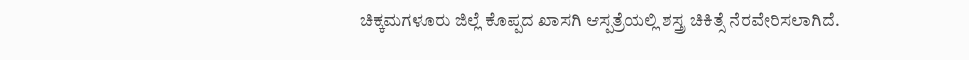ಚಿಕ್ಕಮಗಳೂರು ಜಿಲ್ಲೆ ಕೊಪ್ಪದ ಖಾಸಗಿ ಆಸ್ಪತ್ರೆಯಲ್ಲಿ ಶಸ್ತ್ರ ಚಿಕಿತ್ಸೆ ನೆರವೇರಿಸಲಾಗಿದೆ.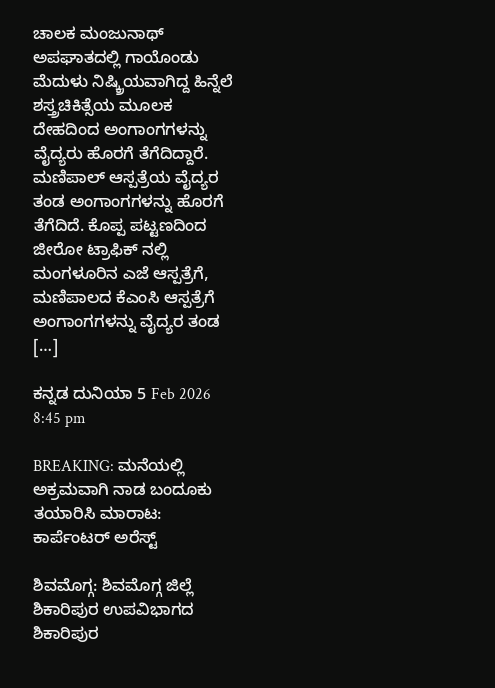ಚಾಲಕ ಮಂಜುನಾಥ್ ಅಪಘಾತದಲ್ಲಿ ಗಾಯೊಂಡು ಮೆದುಳು ನಿಷ್ಕ್ರಿಯವಾಗಿದ್ದ ಹಿನ್ನೆಲೆ ಶಸ್ತ್ರಚಿಕಿತ್ಸೆಯ ಮೂಲಕ ದೇಹದಿಂದ ಅಂಗಾಂಗಗಳನ್ನು ವೈದ್ಯರು ಹೊರಗೆ ತೆಗೆದಿದ್ದಾರೆ. ಮಣಿಪಾಲ್ ಆಸ್ಪತ್ರೆಯ ವೈದ್ಯರ ತಂಡ ಅಂಗಾಂಗಗಳನ್ನು ಹೊರಗೆ ತೆಗೆದಿದೆ. ಕೊಪ್ಪ ಪಟ್ಟಣದಿಂದ ಜೀರೋ ಟ್ರಾಫಿಕ್ ನಲ್ಲಿ ಮಂಗಳೂರಿನ ಎಜೆ ಆಸ್ಪತ್ರೆಗೆ, ಮಣಿಪಾಲದ ಕೆಎಂಸಿ ಆಸ್ಪತ್ರೆಗೆ ಅಂಗಾಂಗಗಳನ್ನು ವೈದ್ಯರ ತಂಡ […]

ಕನ್ನಡ ದುನಿಯಾ 5 Feb 2026 8:45 pm

BREAKING: ಮನೆಯಲ್ಲಿ ಅಕ್ರಮವಾಗಿ ನಾಡ ಬಂದೂಕು ತಯಾರಿಸಿ ಮಾರಾಟ: ಕಾರ್ಪೆಂಟರ್ ಅರೆಸ್ಟ್

ಶಿವಮೊಗ್ಗ: ಶಿವಮೊಗ್ಗ ಜಿಲ್ಲೆ ಶಿಕಾರಿಪುರ ಉಪವಿಭಾಗದ ಶಿಕಾರಿಪುರ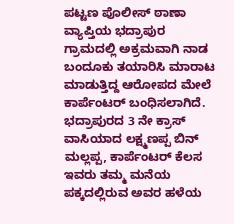ಪಟ್ಟಣ ಪೊಲೀಸ್ ಠಾಣಾ ವ್ಯಾಪ್ತಿಯ ಭದ್ರಾಪುರ ಗ್ರಾಮದಲ್ಲಿ ಅಕ್ರಮವಾಗಿ ನಾಡ ಬಂದೂಕು ತಯಾರಿಸಿ ಮಾರಾಟ ಮಾಡುತ್ತಿದ್ದ ಆರೋಪದ ಮೇಲೆ ಕಾರ್ಪೆಂಟರ್ ಬಂಧಿಸಲಾಗಿದೆ. ಭದ್ರಾಪುರದ 3 ನೇ ಕ್ರಾಸ್ ವಾಸಿಯಾದ ಲಕ್ಷ್ಮಣಪ್ಪ ಬಿನ್ ಮಲ್ಲಪ್ಪ, ಕಾರ್ಪೆಂಟರ್ ಕೆಲಸ ಇವರು ತಮ್ಮ ಮನೆಯ ಪಕ್ಕದಲ್ಲಿರುವ ಅವರ ಹಳೆಯ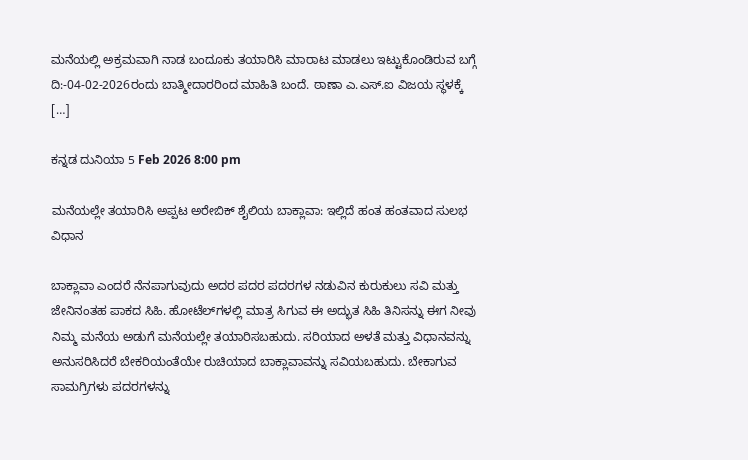ಮನೆಯಲ್ಲಿ ಅಕ್ರಮವಾಗಿ ನಾಡ ಬಂದೂಕು ತಯಾರಿಸಿ ಮಾರಾಟ ಮಾಡಲು ಇಟ್ಟುಕೊಂಡಿರುವ ಬಗ್ಗೆ ದಿ:-04-02-2026ರಂದು ಬಾತ್ಮೀದಾರರಿಂದ ಮಾಹಿತಿ ಬಂದೆ. ಠಾಣಾ ಎ.ಎಸ್.ಐ ವಿಜಯ ಸ್ಥಳಕ್ಕೆ […]

ಕನ್ನಡ ದುನಿಯಾ 5 Feb 2026 8:00 pm

ಮನೆಯಲ್ಲೇ ತಯಾರಿಸಿ ಅಪ್ಪಟ ಅರೇಬಿಕ್ ಶೈಲಿಯ ಬಾಕ್ಲಾವಾ: ಇಲ್ಲಿದೆ ಹಂತ ಹಂತವಾದ ಸುಲಭ ವಿಧಾನ

ಬಾಕ್ಲಾವಾ ಎಂದರೆ ನೆನಪಾಗುವುದು ಅದರ ಪದರ ಪದರಗಳ ನಡುವಿನ ಕುರುಕುಲು ಸವಿ ಮತ್ತು ಜೇನಿನಂತಹ ಪಾಕದ ಸಿಹಿ. ಹೋಟೆಲ್‌ಗಳಲ್ಲಿ ಮಾತ್ರ ಸಿಗುವ ಈ ಅದ್ಭುತ ಸಿಹಿ ತಿನಿಸನ್ನು ಈಗ ನೀವು ನಿಮ್ಮ ಮನೆಯ ಅಡುಗೆ ಮನೆಯಲ್ಲೇ ತಯಾರಿಸಬಹುದು. ಸರಿಯಾದ ಅಳತೆ ಮತ್ತು ವಿಧಾನವನ್ನು ಅನುಸರಿಸಿದರೆ ಬೇಕರಿಯಂತೆಯೇ ರುಚಿಯಾದ ಬಾಕ್ಲಾವಾವನ್ನು ಸವಿಯಬಹುದು. ಬೇಕಾಗುವ ಸಾಮಗ್ರಿಗಳು ಪದರಗಳನ್ನು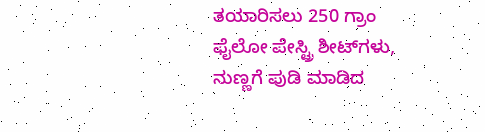ತಯಾರಿಸಲು 250 ಗ್ರಾಂ ಫೈಲೋ ಪೇಸ್ಟ್ರಿ ಶೀಟ್‌ಗಳು, ನುಣ್ಣಗೆ ಪುಡಿ ಮಾಡಿದ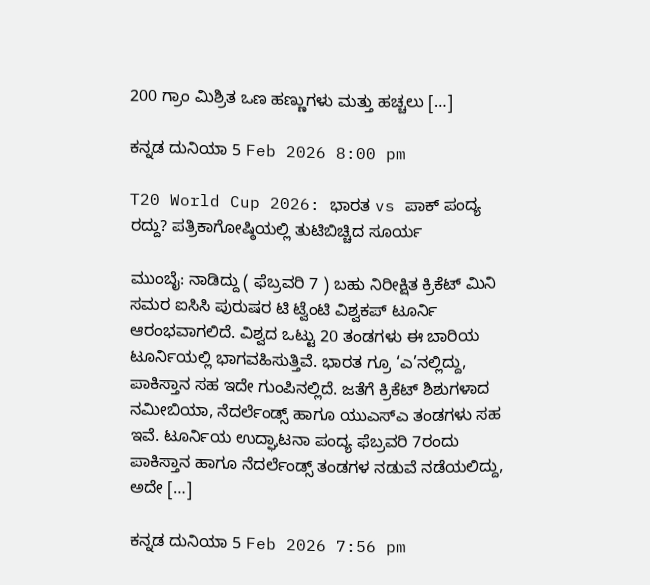200 ಗ್ರಾಂ ಮಿಶ್ರಿತ ಒಣ ಹಣ್ಣುಗಳು ಮತ್ತು ಹಚ್ಚಲು […]

ಕನ್ನಡ ದುನಿಯಾ 5 Feb 2026 8:00 pm

T20 World Cup 2026: ಭಾರತ vs ಪಾಕ್ ಪಂದ್ಯ ರದ್ದು? ಪತ್ರಿಕಾಗೋಷ್ಠಿಯಲ್ಲಿ ತುಟಿಬಿಚ್ಚಿದ ಸೂರ್ಯ

ಮುಂಬೈ: ನಾಡಿದ್ದು ( ಫೆಬ್ರವರಿ 7 ) ಬಹು ನಿರೀಕ್ಷಿತ ಕ್ರಿಕೆಟ್ ಮಿನಿ ಸಮರ ಐಸಿಸಿ ಪುರುಷರ ಟಿ ಟ್ವೆಂಟಿ ವಿಶ್ವಕಪ್ ಟೂರ್ನಿ ಆರಂಭವಾಗಲಿದೆ. ವಿಶ್ವದ ಒಟ್ಟು 20 ತಂಡಗಳು ಈ ಬಾರಿಯ ಟೂರ್ನಿಯಲ್ಲಿ ಭಾಗವಹಿಸುತ್ತಿವೆ. ಭಾರತ ಗ್ರೂ ‘ಎ’ನಲ್ಲಿದ್ದು, ಪಾಕಿಸ್ತಾನ ಸಹ ಇದೇ ಗುಂಪಿನಲ್ಲಿದೆ. ಜತೆಗೆ ಕ್ರಿಕೆಟ್ ಶಿಶುಗಳಾದ ನಮೀಬಿಯಾ, ನೆದರ್ಲೆಂಡ್ಸ್ ಹಾಗೂ ಯುಎಸ್ಎ ತಂಡಗಳು ಸಹ ಇವೆ. ಟೂರ್ನಿಯ ಉದ್ಘಾಟನಾ ಪಂದ್ಯ ಫೆಬ್ರವರಿ 7ರಂದು ಪಾಕಿಸ್ತಾನ ಹಾಗೂ ನೆದರ್ಲೆಂಡ್ಸ್ ತಂಡಗಳ ನಡುವೆ ನಡೆಯಲಿದ್ದು, ಅದೇ […]

ಕನ್ನಡ ದುನಿಯಾ 5 Feb 2026 7:56 pm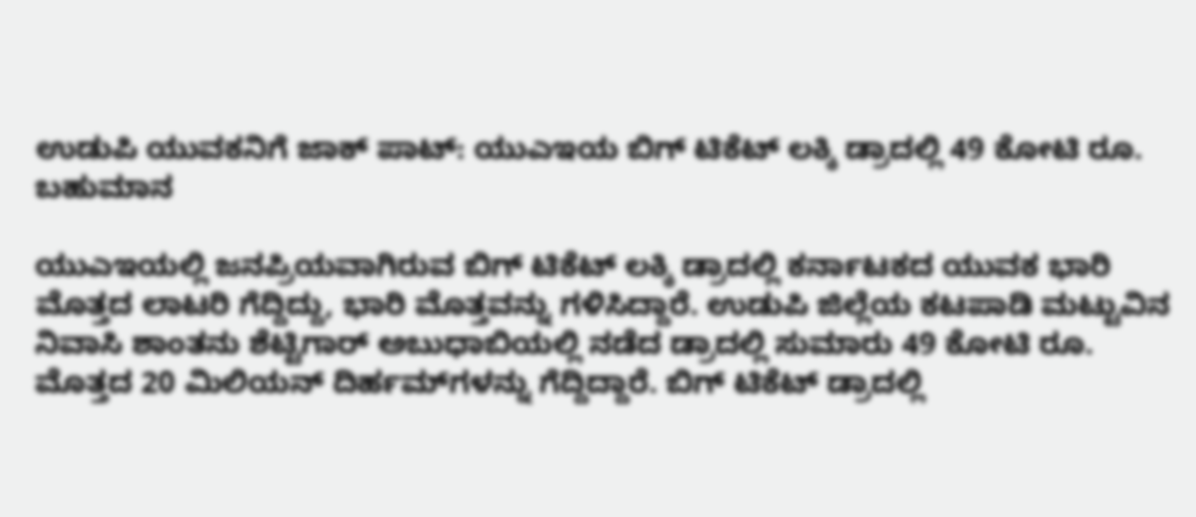ಉಡುಪಿ ಯುವಕನಿಗೆ ಜಾಕ್ ಪಾಟ್: ಯುಎಇಯ ಬಿಗ್ ಟಿಕೆಟ್ ಲಕ್ಕಿ ಡ್ರಾದಲ್ಲಿ 49 ಕೋಟಿ ರೂ. ಬಹುಮಾನ

ಯುಎಇಯಲ್ಲಿ ಜನಪ್ರಿಯವಾಗಿರುವ ಬಿಗ್ ಟಿಕೆಟ್ ಲಕ್ಕಿ ಡ್ರಾದಲ್ಲಿ ಕರ್ನಾಟಕದ ಯುವಕ ಭಾರಿ ಮೊತ್ತದ ಲಾಟರಿ ಗೆದ್ದಿದ್ದು, ಭಾರಿ ಮೊತ್ತವನ್ನು ಗಳಿಸಿದ್ದಾರೆ. ಉಡುಪಿ ಜಿಲ್ಲೆಯ ಕಟಪಾಡಿ ಮಟ್ಟುವಿನ ನಿವಾಸಿ ಶಾಂತನು ಶೆಟ್ಟಿಗಾರ್ ಅಬುಧಾಬಿಯಲ್ಲಿ ನಡೆದ ಡ್ರಾದಲ್ಲಿ ಸುಮಾರು 49 ಕೋಟಿ ರೂ. ಮೊತ್ತದ 20 ಮಿಲಿಯನ್ ದಿರ್ಹಮ್‌ಗಳನ್ನು ಗೆದ್ದಿದ್ದಾರೆ. ಬಿಗ್ ಟಿಕೆಟ್ ಡ್ರಾದಲ್ಲಿ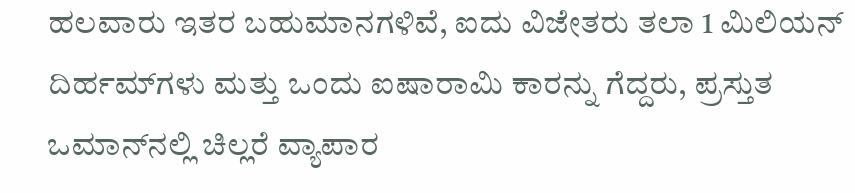ಹಲವಾರು ಇತರ ಬಹುಮಾನಗಳಿವೆ, ಐದು ವಿಜೇತರು ತಲಾ 1 ಮಿಲಿಯನ್ ದಿರ್ಹಮ್‌ಗಳು ಮತ್ತು ಒಂದು ಐಷಾರಾಮಿ ಕಾರನ್ನು ಗೆದ್ದರು, ಪ್ರಸ್ತುತ ಒಮಾನ್‌ನಲ್ಲಿ ಚಿಲ್ಲರೆ ವ್ಯಾಪಾರ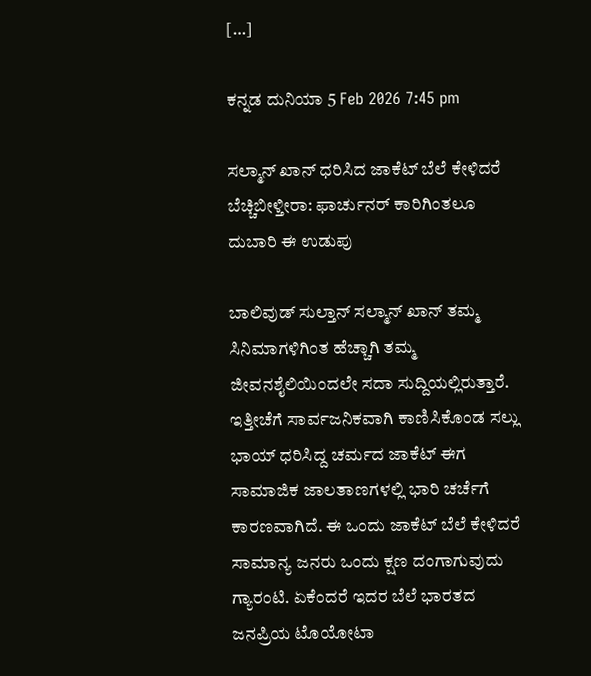[…]

ಕನ್ನಡ ದುನಿಯಾ 5 Feb 2026 7:45 pm

ಸಲ್ಮಾನ್ ಖಾನ್ ಧರಿಸಿದ ಜಾಕೆಟ್ ಬೆಲೆ ಕೇಳಿದರೆ ಬೆಚ್ಚಿಬೀಳ್ತೀರಾ: ಫಾರ್ಚುನರ್ ಕಾರಿಗಿಂತಲೂ ದುಬಾರಿ ಈ ಉಡುಪು

ಬಾಲಿವುಡ್ ಸುಲ್ತಾನ್ ಸಲ್ಮಾನ್ ಖಾನ್ ತಮ್ಮ ಸಿನಿಮಾಗಳಿಗಿಂತ ಹೆಚ್ಚಾಗಿ ತಮ್ಮ ಜೀವನಶೈಲಿಯಿಂದಲೇ ಸದಾ ಸುದ್ದಿಯಲ್ಲಿರುತ್ತಾರೆ. ಇತ್ತೀಚೆಗೆ ಸಾರ್ವಜನಿಕವಾಗಿ ಕಾಣಿಸಿಕೊಂಡ ಸಲ್ಲು ಭಾಯ್ ಧರಿಸಿದ್ದ ಚರ್ಮದ ಜಾಕೆಟ್ ಈಗ ಸಾಮಾಜಿಕ ಜಾಲತಾಣಗಳಲ್ಲಿ ಭಾರಿ ಚರ್ಚೆಗೆ ಕಾರಣವಾಗಿದೆ. ಈ ಒಂದು ಜಾಕೆಟ್ ಬೆಲೆ ಕೇಳಿದರೆ ಸಾಮಾನ್ಯ ಜನರು ಒಂದು ಕ್ಷಣ ದಂಗಾಗುವುದು ಗ್ಯಾರಂಟಿ. ಏಕೆಂದರೆ ಇದರ ಬೆಲೆ ಭಾರತದ ಜನಪ್ರಿಯ ಟೊಯೋಟಾ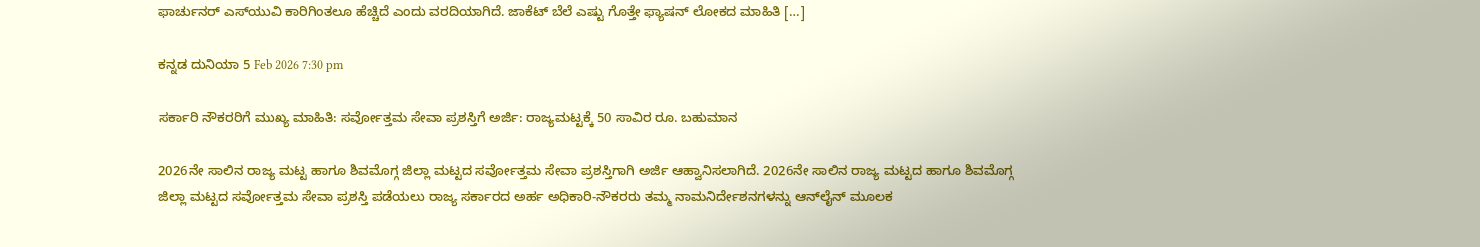ಫಾರ್ಚುನರ್ ಎಸ್‌ಯುವಿ ಕಾರಿಗಿಂತಲೂ ಹೆಚ್ಚಿದೆ ಎಂದು ವರದಿಯಾಗಿದೆ. ಜಾಕೆಟ್ ಬೆಲೆ ಎಷ್ಟು ಗೊತ್ತೇ ಫ್ಯಾಷನ್ ಲೋಕದ ಮಾಹಿತಿ […]

ಕನ್ನಡ ದುನಿಯಾ 5 Feb 2026 7:30 pm

ಸರ್ಕಾರಿ ನೌಕರರಿಗೆ ಮುಖ್ಯ ಮಾಹಿತಿ: ಸರ್ವೋತ್ತಮ ಸೇವಾ ಪ್ರಶಸ್ತಿಗೆ ಅರ್ಜಿ: ರಾಜ್ಯಮಟ್ಟಕ್ಕೆ 50 ಸಾವಿರ ರೂ. ಬಹುಮಾನ

2026ನೇ ಸಾಲಿನ ರಾಜ್ಯ ಮಟ್ಟ ಹಾಗೂ ಶಿವಮೊಗ್ಗ ಜಿಲ್ಲಾ ಮಟ್ಟದ ಸರ್ವೋತ್ತಮ ಸೇವಾ ಪ್ರಶಸ್ತಿಗಾಗಿ ಅರ್ಜಿ ಆಹ್ವಾನಿಸಲಾಗಿದೆ. 2026ನೇ ಸಾಲಿನ ರಾಜ್ಯ ಮಟ್ಟದ ಹಾಗೂ ಶಿವಮೊಗ್ಗ ಜಿಲ್ಲಾ ಮಟ್ಟದ ಸರ್ವೋತ್ತಮ ಸೇವಾ ಪ್ರಶಸ್ತಿ ಪಡೆಯಲು ರಾಜ್ಯ ಸರ್ಕಾರದ ಅರ್ಹ ಅಧಿಕಾರಿ-ನೌಕರರು ತಮ್ಮ ನಾಮನಿರ್ದೇಶನಗಳನ್ನು ಆನ್‌ಲೈನ್ ಮೂಲಕ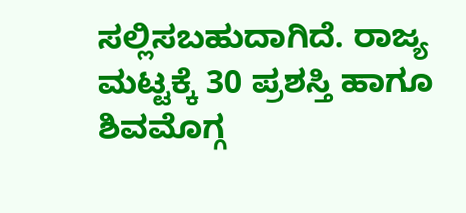ಸಲ್ಲಿಸಬಹುದಾಗಿದೆ. ರಾಜ್ಯ ಮಟ್ಟಕ್ಕೆ 30 ಪ್ರಶಸ್ತಿ ಹಾಗೂ ಶಿವಮೊಗ್ಗ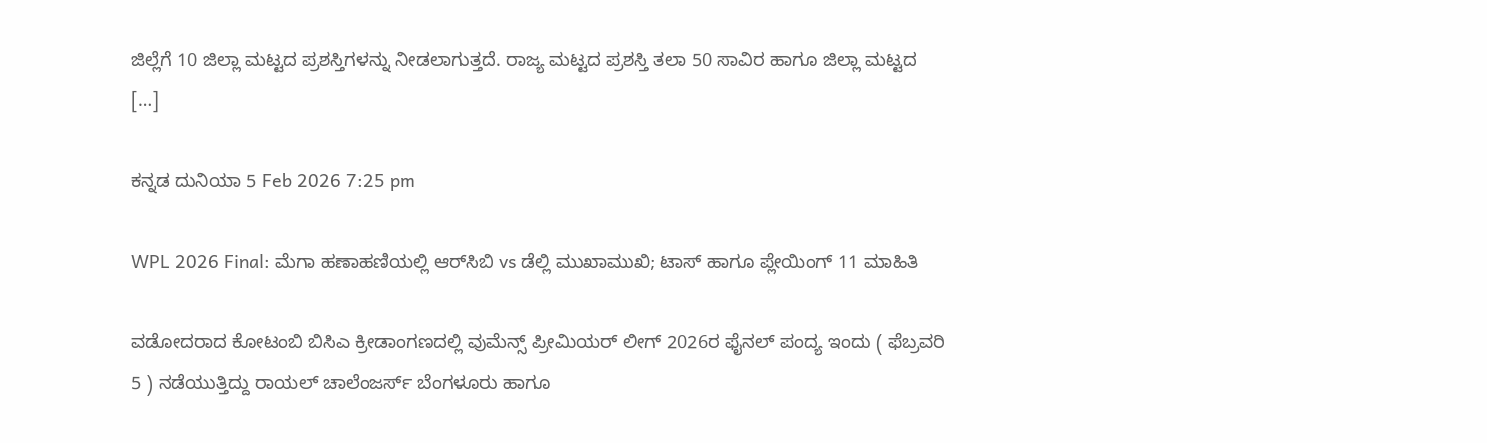ಜಿಲ್ಲೆಗೆ 10 ಜಿಲ್ಲಾ ಮಟ್ಟದ ಪ್ರಶಸ್ತಿಗಳನ್ನು ನೀಡಲಾಗುತ್ತದೆ. ರಾಜ್ಯ ಮಟ್ಟದ ಪ್ರಶಸ್ತಿ ತಲಾ 50 ಸಾವಿರ ಹಾಗೂ ಜಿಲ್ಲಾ ಮಟ್ಟದ […]

ಕನ್ನಡ ದುನಿಯಾ 5 Feb 2026 7:25 pm

WPL 2026 Final: ಮೆಗಾ ಹಣಾಹಣಿಯಲ್ಲಿ ಆರ್‌ಸಿಬಿ vs ಡೆಲ್ಲಿ ಮುಖಾಮುಖಿ; ಟಾಸ್ ಹಾಗೂ ಪ್ಲೇಯಿಂಗ್ 11 ಮಾಹಿತಿ

ವಡೋದರಾದ ಕೋಟಂಬಿ ಬಿಸಿಎ ಕ್ರೀಡಾಂಗಣದಲ್ಲಿ ವುಮೆನ್ಸ್ ಪ್ರೀಮಿಯರ್ ಲೀಗ್ 2026ರ ಫೈನಲ್ ಪಂದ್ಯ ಇಂದು ( ಫೆಬ್ರವರಿ 5 ) ನಡೆಯುತ್ತಿದ್ದು ರಾಯಲ್ ಚಾಲೆಂಜರ್ಸ್ ಬೆಂಗಳೂರು ಹಾಗೂ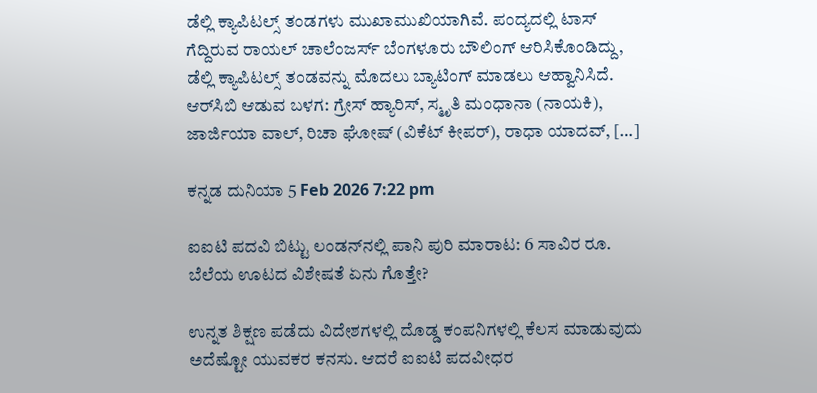ಡೆಲ್ಲಿ ಕ್ಯಾಪಿಟಲ್ಸ್ ತಂಡಗಳು ಮುಖಾಮುಖಿಯಾಗಿವೆ. ಪಂದ್ಯದಲ್ಲಿ ಟಾಸ್ ಗೆದ್ದಿರುವ ರಾಯಲ್ ಚಾಲೆಂಜರ್ಸ್ ಬೆಂಗಳೂರು ಬೌಲಿಂಗ್ ಆರಿಸಿಕೊಂಡಿದ್ದು, ಡೆಲ್ಲಿ ಕ್ಯಾಪಿಟಲ್ಸ್ ತಂಡವನ್ನು ಮೊದಲು ಬ್ಯಾಟಿಂಗ್ ಮಾಡಲು ಆಹ್ವಾನಿಸಿದೆ. ಆರ್‌ಸಿಬಿ ಆಡುವ ಬಳಗ: ಗ್ರೇಸ್ ಹ್ಯಾರಿಸ್, ಸ್ಮೃತಿ ಮಂಧಾನಾ (ನಾಯಕಿ), ಜಾರ್ಜಿಯಾ ವಾಲ್, ರಿಚಾ ಘೋಷ್ (ವಿಕೆಟ್ ಕೀಪರ್), ರಾಧಾ ಯಾದವ್, […]

ಕನ್ನಡ ದುನಿಯಾ 5 Feb 2026 7:22 pm

ಐಐಟಿ ಪದವಿ ಬಿಟ್ಟು ಲಂಡನ್‌ನಲ್ಲಿ ಪಾನಿ ಪುರಿ ಮಾರಾಟ: 6 ಸಾವಿರ ರೂ. ಬೆಲೆಯ ಊಟದ ವಿಶೇಷತೆ ಏನು ಗೊತ್ತೇ?

ಉನ್ನತ ಶಿಕ್ಷಣ ಪಡೆದು ವಿದೇಶಗಳಲ್ಲಿ ದೊಡ್ಡ ಕಂಪನಿಗಳಲ್ಲಿ ಕೆಲಸ ಮಾಡುವುದು ಅದೆಷ್ಟೋ ಯುವಕರ ಕನಸು. ಆದರೆ ಐಐಟಿ ಪದವೀಧರ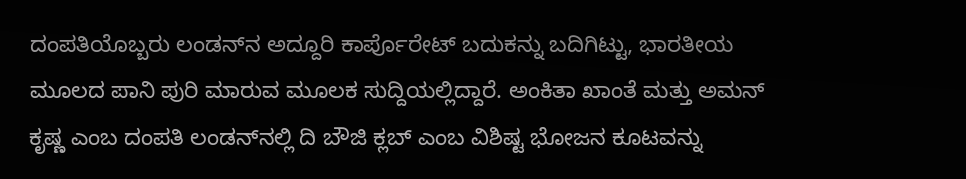ದಂಪತಿಯೊಬ್ಬರು ಲಂಡನ್‌ನ ಅದ್ದೂರಿ ಕಾರ್ಪೊರೇಟ್ ಬದುಕನ್ನು ಬದಿಗಿಟ್ಟು, ಭಾರತೀಯ ಮೂಲದ ಪಾನಿ ಪುರಿ ಮಾರುವ ಮೂಲಕ ಸುದ್ದಿಯಲ್ಲಿದ್ದಾರೆ. ಅಂಕಿತಾ ಖಾಂತೆ ಮತ್ತು ಅಮನ್ ಕೃಷ್ಣ ಎಂಬ ದಂಪತಿ ಲಂಡನ್‌ನಲ್ಲಿ ದಿ ಬೌಜಿ ಕ್ಲಬ್ ಎಂಬ ವಿಶಿಷ್ಟ ಭೋಜನ ಕೂಟವನ್ನು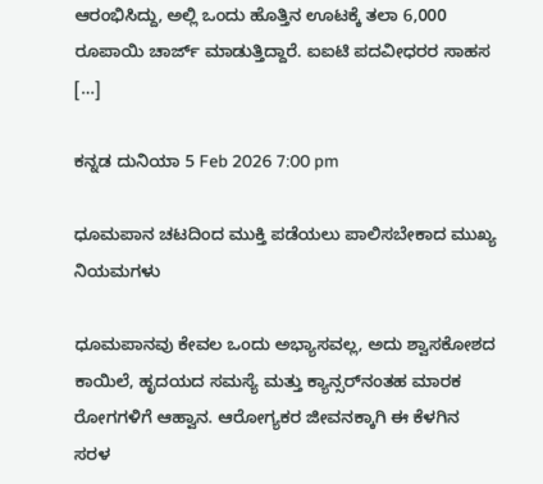ಆರಂಭಿಸಿದ್ದು, ಅಲ್ಲಿ ಒಂದು ಹೊತ್ತಿನ ಊಟಕ್ಕೆ ತಲಾ 6,000 ರೂಪಾಯಿ ಚಾರ್ಜ್ ಮಾಡುತ್ತಿದ್ದಾರೆ. ಐಐಟಿ ಪದವೀಧರರ ಸಾಹಸ […]

ಕನ್ನಡ ದುನಿಯಾ 5 Feb 2026 7:00 pm

ಧೂಮಪಾನ ಚಟದಿಂದ ಮುಕ್ತಿ ಪಡೆಯಲು ಪಾಲಿಸಬೇಕಾದ ಮುಖ್ಯ ನಿಯಮಗಳು

ಧೂಮಪಾನವು ಕೇವಲ ಒಂದು ಅಭ್ಯಾಸವಲ್ಲ, ಅದು ಶ್ವಾಸಕೋಶದ ಕಾಯಿಲೆ, ಹೃದಯದ ಸಮಸ್ಯೆ ಮತ್ತು ಕ್ಯಾನ್ಸರ್‌ನಂತಹ ಮಾರಕ ರೋಗಗಳಿಗೆ ಆಹ್ವಾನ. ಆರೋಗ್ಯಕರ ಜೀವನಕ್ಕಾಗಿ ಈ ಕೆಳಗಿನ ಸರಳ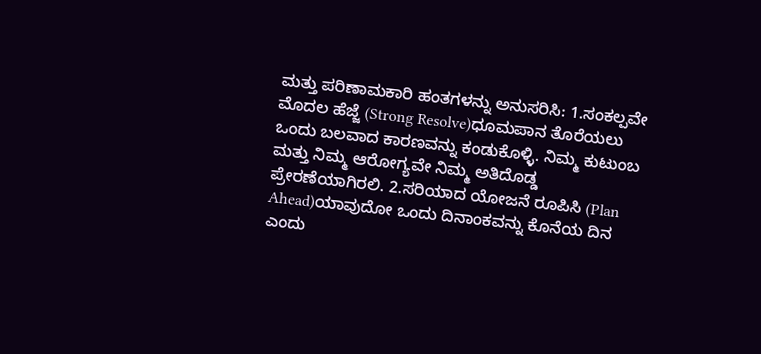ಮತ್ತು ಪರಿಣಾಮಕಾರಿ ಹಂತಗಳನ್ನು ಅನುಸರಿಸಿ: 1.ಸಂಕಲ್ಪವೇ ಮೊದಲ ಹೆಜ್ಜೆ (Strong Resolve)ಧೂಮಪಾನ ತೊರೆಯಲು ಒಂದು ಬಲವಾದ ಕಾರಣವನ್ನು ಕಂಡುಕೊಳ್ಳಿ. ನಿಮ್ಮ ಕುಟುಂಬ ಮತ್ತು ನಿಮ್ಮ ಆರೋಗ್ಯವೇ ನಿಮ್ಮ ಅತಿದೊಡ್ಡ ಪ್ರೇರಣೆಯಾಗಿರಲಿ. 2.ಸರಿಯಾದ ಯೋಜನೆ ರೂಪಿಸಿ (Plan Ahead)ಯಾವುದೋ ಒಂದು ದಿನಾಂಕವನ್ನು ಕೊನೆಯ ದಿನ ಎಂದು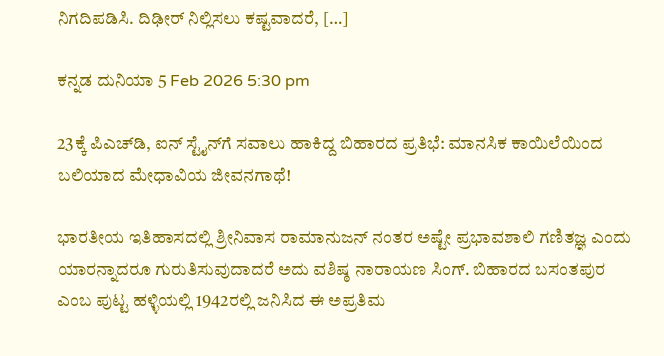ನಿಗದಿಪಡಿಸಿ. ದಿಢೀರ್ ನಿಲ್ಲಿಸಲು ಕಷ್ಟವಾದರೆ, […]

ಕನ್ನಡ ದುನಿಯಾ 5 Feb 2026 5:30 pm

23ಕ್ಕೆ ಪಿಎಚ್‌ಡಿ, ಐನ್ ಸ್ಟೈನ್‌ಗೆ ಸವಾಲು ಹಾಕಿದ್ದ ಬಿಹಾರದ ಪ್ರತಿಭೆ: ಮಾನಸಿಕ ಕಾಯಿಲೆಯಿಂದ ಬಲಿಯಾದ ಮೇಧಾವಿಯ ಜೀವನಗಾಥೆ!

ಭಾರತೀಯ ಇತಿಹಾಸದಲ್ಲಿ ಶ್ರೀನಿವಾಸ ರಾಮಾನುಜನ್ ನಂತರ ಅಷ್ಟೇ ಪ್ರಭಾವಶಾಲಿ ಗಣಿತಜ್ಞ ಎಂದು ಯಾರನ್ನಾದರೂ ಗುರುತಿಸುವುದಾದರೆ ಅದು ವಶಿಷ್ಠ ನಾರಾಯಣ ಸಿಂಗ್. ಬಿಹಾರದ ಬಸಂತಪುರ ಎಂಬ ಪುಟ್ಟ ಹಳ್ಳಿಯಲ್ಲಿ 1942ರಲ್ಲಿ ಜನಿಸಿದ ಈ ಅಪ್ರತಿಮ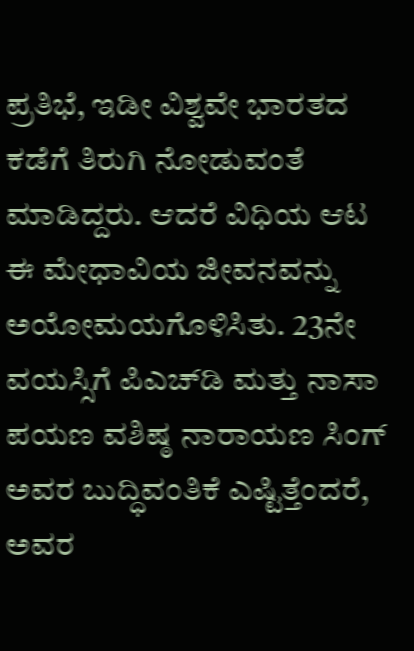ಪ್ರತಿಭೆ, ಇಡೀ ವಿಶ್ವವೇ ಭಾರತದ ಕಡೆಗೆ ತಿರುಗಿ ನೋಡುವಂತೆ ಮಾಡಿದ್ದರು. ಆದರೆ ವಿಧಿಯ ಆಟ ಈ ಮೇಧಾವಿಯ ಜೀವನವನ್ನು ಅಯೋಮಯಗೊಳಿಸಿತು. 23ನೇ ವಯಸ್ಸಿಗೆ ಪಿಎಚ್‌ಡಿ ಮತ್ತು ನಾಸಾ ಪಯಣ ವಶಿಷ್ಠ ನಾರಾಯಣ ಸಿಂಗ್ ಅವರ ಬುದ್ಧಿವಂತಿಕೆ ಎಷ್ಟಿತ್ತೆಂದರೆ, ಅವರ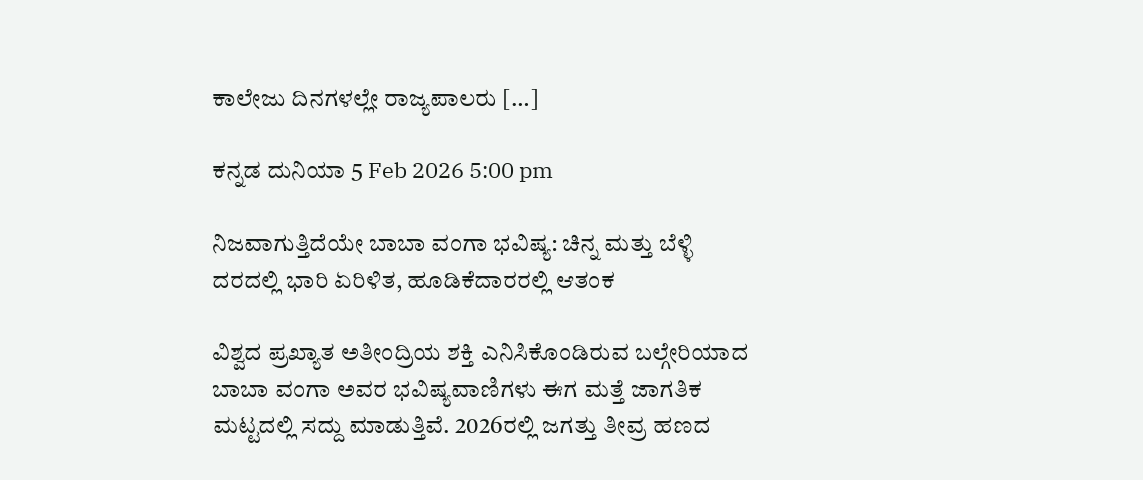ಕಾಲೇಜು ದಿನಗಳಲ್ಲೇ ರಾಜ್ಯಪಾಲರು […]

ಕನ್ನಡ ದುನಿಯಾ 5 Feb 2026 5:00 pm

ನಿಜವಾಗುತ್ತಿದೆಯೇ ಬಾಬಾ ವಂಗಾ ಭವಿಷ್ಯ: ಚಿನ್ನ ಮತ್ತು ಬೆಳ್ಳಿ ದರದಲ್ಲಿ ಭಾರಿ ಏರಿಳಿತ, ಹೂಡಿಕೆದಾರರಲ್ಲಿ ಆತಂಕ

ವಿಶ್ವದ ಪ್ರಖ್ಯಾತ ಅತೀಂದ್ರಿಯ ಶಕ್ತಿ ಎನಿಸಿಕೊಂಡಿರುವ ಬಲ್ಗೇರಿಯಾದ ಬಾಬಾ ವಂಗಾ ಅವರ ಭವಿಷ್ಯವಾಣಿಗಳು ಈಗ ಮತ್ತೆ ಜಾಗತಿಕ ಮಟ್ಟದಲ್ಲಿ ಸದ್ದು ಮಾಡುತ್ತಿವೆ. 2026ರಲ್ಲಿ ಜಗತ್ತು ತೀವ್ರ ಹಣದ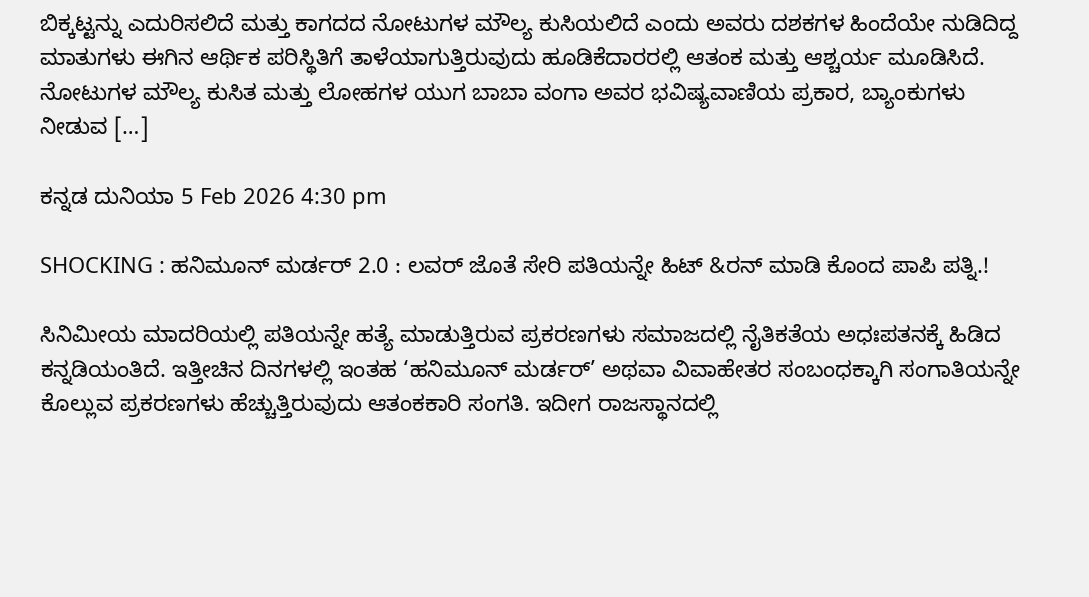ಬಿಕ್ಕಟ್ಟನ್ನು ಎದುರಿಸಲಿದೆ ಮತ್ತು ಕಾಗದದ ನೋಟುಗಳ ಮೌಲ್ಯ ಕುಸಿಯಲಿದೆ ಎಂದು ಅವರು ದಶಕಗಳ ಹಿಂದೆಯೇ ನುಡಿದಿದ್ದ ಮಾತುಗಳು ಈಗಿನ ಆರ್ಥಿಕ ಪರಿಸ್ಥಿತಿಗೆ ತಾಳೆಯಾಗುತ್ತಿರುವುದು ಹೂಡಿಕೆದಾರರಲ್ಲಿ ಆತಂಕ ಮತ್ತು ಆಶ್ಚರ್ಯ ಮೂಡಿಸಿದೆ. ನೋಟುಗಳ ಮೌಲ್ಯ ಕುಸಿತ ಮತ್ತು ಲೋಹಗಳ ಯುಗ ಬಾಬಾ ವಂಗಾ ಅವರ ಭವಿಷ್ಯವಾಣಿಯ ಪ್ರಕಾರ, ಬ್ಯಾಂಕುಗಳು ನೀಡುವ […]

ಕನ್ನಡ ದುನಿಯಾ 5 Feb 2026 4:30 pm

SHOCKING : ಹನಿಮೂನ್ ಮರ್ಡರ್ 2.0 : ಲವರ್ ಜೊತೆ ಸೇರಿ ಪತಿಯನ್ನೇ ಹಿಟ್ &ರನ್ ಮಾಡಿ ಕೊಂದ ಪಾಪಿ ಪತ್ನಿ.!

ಸಿನಿಮೀಯ ಮಾದರಿಯಲ್ಲಿ ಪತಿಯನ್ನೇ ಹತ್ಯೆ ಮಾಡುತ್ತಿರುವ ಪ್ರಕರಣಗಳು ಸಮಾಜದಲ್ಲಿ ನೈತಿಕತೆಯ ಅಧಃಪತನಕ್ಕೆ ಹಿಡಿದ ಕನ್ನಡಿಯಂತಿದೆ. ಇತ್ತೀಚಿನ ದಿನಗಳಲ್ಲಿ ಇಂತಹ ‘ಹನಿಮೂನ್ ಮರ್ಡರ್’ ಅಥವಾ ವಿವಾಹೇತರ ಸಂಬಂಧಕ್ಕಾಗಿ ಸಂಗಾತಿಯನ್ನೇ ಕೊಲ್ಲುವ ಪ್ರಕರಣಗಳು ಹೆಚ್ಚುತ್ತಿರುವುದು ಆತಂಕಕಾರಿ ಸಂಗತಿ. ಇದೀಗ ರಾಜಸ್ಥಾನದಲ್ಲಿ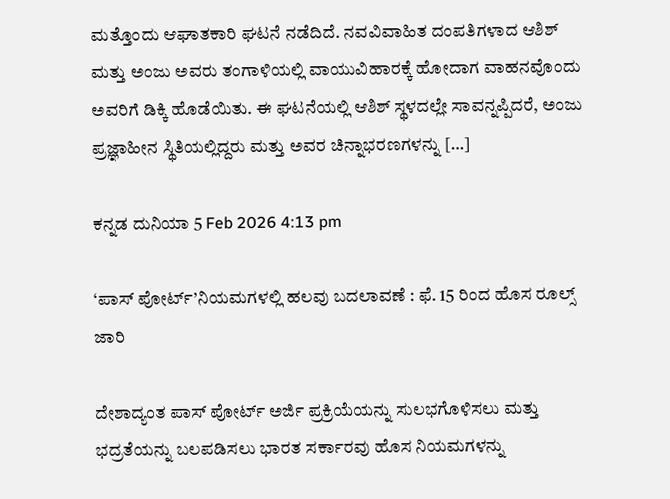ಮತ್ತೊಂದು ಆಘಾತಕಾರಿ ಘಟನೆ ನಡೆದಿದೆ. ನವವಿವಾಹಿತ ದಂಪತಿಗಳಾದ ಆಶಿಶ್ ಮತ್ತು ಅಂಜು ಅವರು ತಂಗಾಳಿಯಲ್ಲಿ ವಾಯುವಿಹಾರಕ್ಕೆ ಹೋದಾಗ ವಾಹನವೊಂದು ಅವರಿಗೆ ಡಿಕ್ಕಿ ಹೊಡೆಯಿತು. ಈ ಘಟನೆಯಲ್ಲಿ ಆಶಿಶ್ ಸ್ಥಳದಲ್ಲೇ ಸಾವನ್ನಪ್ಪಿದರೆ, ಅಂಜು ಪ್ರಜ್ಞಾಹೀನ ಸ್ಥಿತಿಯಲ್ಲಿದ್ದರು ಮತ್ತು ಅವರ ಚಿನ್ನಾಭರಣಗಳನ್ನು […]

ಕನ್ನಡ ದುನಿಯಾ 5 Feb 2026 4:13 pm

‘ಪಾಸ್ ಪೋರ್ಟ್’ನಿಯಮಗಳಲ್ಲಿ ಹಲವು ಬದಲಾವಣೆ : ಫೆ. 15 ರಿಂದ ಹೊಸ ರೂಲ್ಸ್ ಜಾರಿ

ದೇಶಾದ್ಯಂತ ಪಾಸ್ ಪೋರ್ಟ್ ಅರ್ಜಿ ಪ್ರಕ್ರಿಯೆಯನ್ನು ಸುಲಭಗೊಳಿಸಲು ಮತ್ತು ಭದ್ರತೆಯನ್ನು ಬಲಪಡಿಸಲು ಭಾರತ ಸರ್ಕಾರವು ಹೊಸ ನಿಯಮಗಳನ್ನು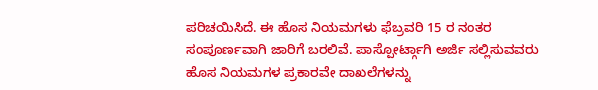ಪರಿಚಯಿಸಿದೆ. ಈ ಹೊಸ ನಿಯಮಗಳು ಫೆಬ್ರವರಿ 15 ರ ನಂತರ ಸಂಪೂರ್ಣವಾಗಿ ಜಾರಿಗೆ ಬರಲಿವೆ. ಪಾಸ್ಪೋರ್ಟ್ಗಾಗಿ ಅರ್ಜಿ ಸಲ್ಲಿಸುವವರು ಹೊಸ ನಿಯಮಗಳ ಪ್ರಕಾರವೇ ದಾಖಲೆಗಳನ್ನು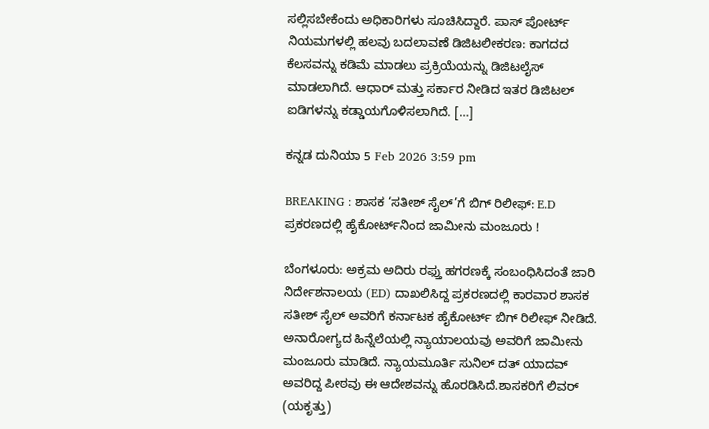ಸಲ್ಲಿಸಬೇಕೆಂದು ಅಧಿಕಾರಿಗಳು ಸೂಚಿಸಿದ್ದಾರೆ. ಪಾಸ್ ಪೋರ್ಟ್ ನಿಯಮಗಳಲ್ಲಿ ಹಲವು ಬದಲಾವಣೆ ಡಿಜಿಟಲೀಕರಣ: ಕಾಗದದ ಕೆಲಸವನ್ನು ಕಡಿಮೆ ಮಾಡಲು ಪ್ರಕ್ರಿಯೆಯನ್ನು ಡಿಜಿಟಲೈಸ್ ಮಾಡಲಾಗಿದೆ. ಆಧಾರ್ ಮತ್ತು ಸರ್ಕಾರ ನೀಡಿದ ಇತರ ಡಿಜಿಟಲ್ ಐಡಿಗಳನ್ನು ಕಡ್ಡಾಯಗೊಳಿಸಲಾಗಿದೆ. […]

ಕನ್ನಡ ದುನಿಯಾ 5 Feb 2026 3:59 pm

BREAKING : ಶಾಸಕ ‘ಸತೀಶ್ ಸೈಲ್‌’ಗೆ ಬಿಗ್ ರಿಲೀಫ್: E.D ಪ್ರಕರಣದಲ್ಲಿ ಹೈಕೋರ್ಟ್‌ನಿಂದ ಜಾಮೀನು ಮಂಜೂರು !

ಬೆಂಗಳೂರು: ಅಕ್ರಮ ಅದಿರು ರಫ್ತು ಹಗರಣಕ್ಕೆ ಸಂಬಂಧಿಸಿದಂತೆ ಜಾರಿ ನಿರ್ದೇಶನಾಲಯ (ED) ದಾಖಲಿಸಿದ್ದ ಪ್ರಕರಣದಲ್ಲಿ ಕಾರವಾರ ಶಾಸಕ ಸತೀಶ್ ಸೈಲ್ ಅವರಿಗೆ ಕರ್ನಾಟಕ ಹೈಕೋರ್ಟ್ ಬಿಗ್ ರಿಲೀಫ್ ನೀಡಿದೆ. ಅನಾರೋಗ್ಯದ ಹಿನ್ನೆಲೆಯಲ್ಲಿ ನ್ಯಾಯಾಲಯವು ಅವರಿಗೆ ಜಾಮೀನು ಮಂಜೂರು ಮಾಡಿದೆ. ನ್ಯಾಯಮೂರ್ತಿ ಸುನಿಲ್ ದತ್ ಯಾದವ್ ಅವರಿದ್ದ ಪೀಠವು ಈ ಆದೇಶವನ್ನು ಹೊರಡಿಸಿದೆ.ಶಾಸಕರಿಗೆ ಲಿವರ್ (ಯಕೃತ್ತು)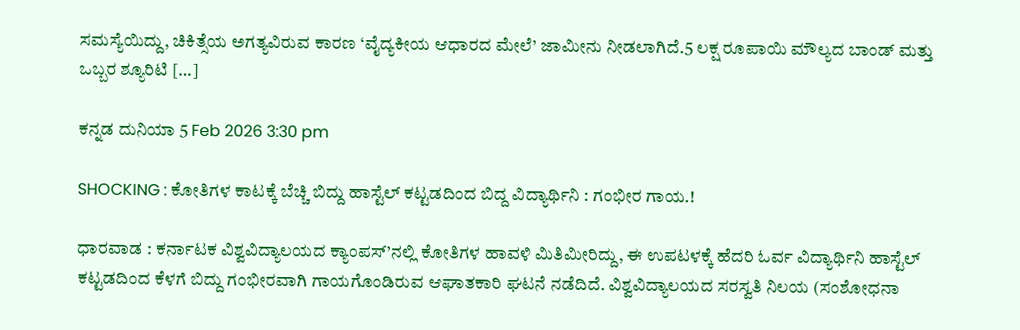ಸಮಸ್ಯೆಯಿದ್ದು, ಚಿಕಿತ್ಸೆಯ ಅಗತ್ಯವಿರುವ ಕಾರಣ ‘ವೈದ್ಯಕೀಯ ಆಧಾರದ ಮೇಲೆ’ ಜಾಮೀನು ನೀಡಲಾಗಿದೆ.5 ಲಕ್ಷ ರೂಪಾಯಿ ಮೌಲ್ಯದ ಬಾಂಡ್ ಮತ್ತು ಒಬ್ಬರ ಶ್ಯೂರಿಟಿ […]

ಕನ್ನಡ ದುನಿಯಾ 5 Feb 2026 3:30 pm

SHOCKING : ಕೋತಿಗಳ ಕಾಟಕ್ಕೆ ಬೆಚ್ಚಿ ಬಿದ್ದು ಹಾಸ್ಟೆಲ್ ಕಟ್ಟಡದಿಂದ ಬಿದ್ದ ವಿದ್ಯಾರ್ಥಿನಿ : ಗಂಭೀರ ಗಾಯ.!

ಧಾರವಾಡ : ಕರ್ನಾಟಕ ವಿಶ್ವವಿದ್ಯಾಲಯದ ಕ್ಯಾಂಪಸ್’ನಲ್ಲಿ ಕೋತಿಗಳ ಹಾವಳಿ ಮಿತಿಮೀರಿದ್ದು, ಈ ಉಪಟಳಕ್ಕೆ ಹೆದರಿ ಓರ್ವ ವಿದ್ಯಾರ್ಥಿನಿ ಹಾಸ್ಟೆಲ್ ಕಟ್ಟಡದಿಂದ ಕೆಳಗೆ ಬಿದ್ದು ಗಂಭೀರವಾಗಿ ಗಾಯಗೊಂಡಿರುವ ಆಘಾತಕಾರಿ ಘಟನೆ ನಡೆದಿದೆ. ವಿಶ್ವವಿದ್ಯಾಲಯದ ಸರಸ್ವತಿ ನಿಲಯ (ಸಂಶೋಧನಾ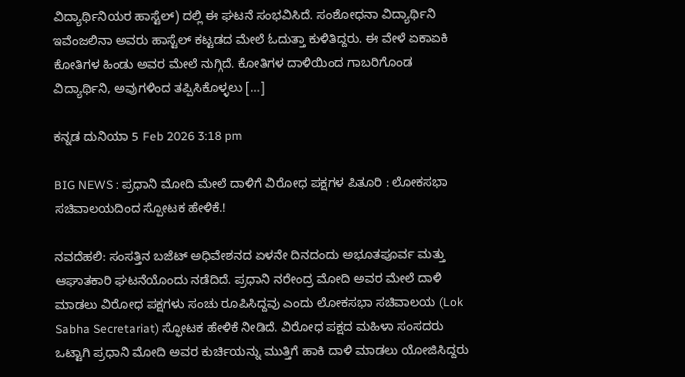ವಿದ್ಯಾರ್ಥಿನಿಯರ ಹಾಸ್ಟೆಲ್) ದಲ್ಲಿ ಈ ಘಟನೆ ಸಂಭವಿಸಿದೆ. ಸಂಶೋಧನಾ ವಿದ್ಯಾರ್ಥಿನಿ ಇವೆಂಜಲಿನಾ ಅವರು ಹಾಸ್ಟೆಲ್ ಕಟ್ಟಡದ ಮೇಲೆ ಓದುತ್ತಾ ಕುಳಿತಿದ್ದರು. ಈ ವೇಳೆ ಏಕಾಏಕಿ ಕೋತಿಗಳ ಹಿಂಡು ಅವರ ಮೇಲೆ ನುಗ್ಗಿದೆ. ಕೋತಿಗಳ ದಾಳಿಯಿಂದ ಗಾಬರಿಗೊಂಡ ವಿದ್ಯಾರ್ಥಿನಿ, ಅವುಗಳಿಂದ ತಪ್ಪಿಸಿಕೊಳ್ಳಲು […]

ಕನ್ನಡ ದುನಿಯಾ 5 Feb 2026 3:18 pm

BIG NEWS : ಪ್ರಧಾನಿ ಮೋದಿ ಮೇಲೆ ದಾಳಿಗೆ ವಿರೋಧ ಪಕ್ಷಗಳ ಪಿತೂರಿ : ಲೋಕಸಭಾ ಸಚಿವಾಲಯದಿಂದ ಸ್ಪೋಟಕ ಹೇಳಿಕೆ.!

ನವದೆಹಲಿ: ಸಂಸತ್ತಿನ ಬಜೆಟ್ ಅಧಿವೇಶನದ ಏಳನೇ ದಿನದಂದು ಅಭೂತಪೂರ್ವ ಮತ್ತು ಆಘಾತಕಾರಿ ಘಟನೆಯೊಂದು ನಡೆದಿದೆ. ಪ್ರಧಾನಿ ನರೇಂದ್ರ ಮೋದಿ ಅವರ ಮೇಲೆ ದಾಳಿ ಮಾಡಲು ವಿರೋಧ ಪಕ್ಷಗಳು ಸಂಚು ರೂಪಿಸಿದ್ದವು ಎಂದು ಲೋಕಸಭಾ ಸಚಿವಾಲಯ (Lok Sabha Secretariat) ಸ್ಫೋಟಕ ಹೇಳಿಕೆ ನೀಡಿದೆ. ವಿರೋಧ ಪಕ್ಷದ ಮಹಿಳಾ ಸಂಸದರು ಒಟ್ಟಾಗಿ ಪ್ರಧಾನಿ ಮೋದಿ ಅವರ ಕುರ್ಚಿಯನ್ನು ಮುತ್ತಿಗೆ ಹಾಕಿ ದಾಳಿ ಮಾಡಲು ಯೋಜಿಸಿದ್ದರು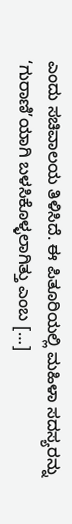ಎಂದು ಸಚಿವಾಲಯ ತಿಳಿಸಿದೆ. ಈ ಪಿತೂರಿಯಲ್ಲಿ ಮಹಿಳಾ ಸದಸ್ಯರನ್ನು ‘ಗುರಾಣಿ’ಯಾಗಿ ಬಳಸಿಕೊಳ್ಳಲಾಗಿತ್ತು ಎಂಬ […]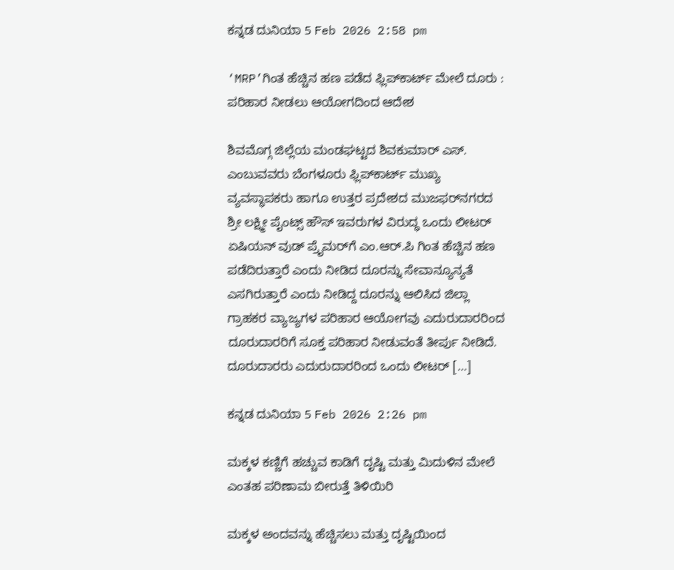ಕನ್ನಡ ದುನಿಯಾ 5 Feb 2026 2:58 pm

‘MRP’ಗಿಂತ ಹೆಚ್ಚಿನ ಹಣ ಪಡೆದ ಫ್ಲಿಪ್‌ಕಾರ್ಟ್ ಮೇಲೆ ದೂರು : ಪರಿಹಾರ ನೀಡಲು ಆಯೋಗದಿಂದ ಆದೇಶ

ಶಿವಮೊಗ್ಗ ಜಿಲ್ಲೆಯ ಮಂಡಘಟ್ಟದ ಶಿವಕುಮಾರ್ ಎಸ್. ಎಂಬುವವರು ಬೆಂಗಳೂರು ಫ್ಲಿಪ್‌ಕಾರ್ಟ್ ಮುಖ್ಯ ವ್ಯವಸ್ಥಾಪಕರು ಹಾಗೂ ಉತ್ತರ ಪ್ರದೇಶದ ಮುಜಫರ್‌ನಗರದ ಶ್ರೀ ಲಕ್ಷ್ಮೀ ಪೈಂಟ್ಸ್ ಹೌಸ್ ಇವರುಗಳ ವಿರುದ್ಧ ಒಂದು ಲೀಟರ್ ಏಷಿಯನ್ ವುಡ್ ಪ್ರೈಮರ್‌ಗೆ ಎಂ.ಆರ್.ಪಿ ಗಿಂತ ಹೆಚ್ಚಿನ ಹಣ ಪಡೆದಿರುತ್ತಾರೆ ಎಂದು ನೀಡಿದ ದೂರನ್ನು ಸೇವಾನ್ಯೂನ್ಯತೆ ಎಸಗಿರುತ್ತಾರೆ ಎಂದು ನೀಡಿದ್ದ ದೂರನ್ನು ಆಲಿಸಿದ ಜಿಲ್ಲಾ ಗ್ರಾಹಕರ ವ್ಯಾಜ್ಯಗಳ ಪರಿಹಾರ ಆಯೋಗವು ಎದುರುದಾರರಿಂದ ದೂರುದಾರರಿಗೆ ಸೂಕ್ತ ಪರಿಹಾರ ನೀಡುವಂತೆ ತೀರ್ಪು ನೀಡಿದೆ. ದೂರುದಾರರು ಎದುರುದಾರರಿಂದ ಒಂದು ಲೀಟರ್ […]

ಕನ್ನಡ ದುನಿಯಾ 5 Feb 2026 2:26 pm

ಮಕ್ಕಳ ಕಣ್ಣಿಗೆ ಹಚ್ಚುವ ಕಾಡಿಗೆ ದೃಷ್ಟಿ ಮತ್ತು ಮಿದುಳಿನ ಮೇಲೆ ಎಂತಹ ಪರಿಣಾಮ ಬೀರುತ್ತೆ ತಿಳಿಯಿರಿ

ಮಕ್ಕಳ ಅಂದವನ್ನು ಹೆಚ್ಚಿಸಲು ಮತ್ತು ದೃಷ್ಟಿಯಿಂದ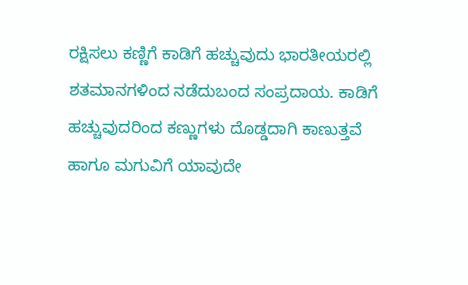ರಕ್ಷಿಸಲು ಕಣ್ಣಿಗೆ ಕಾಡಿಗೆ ಹಚ್ಚುವುದು ಭಾರತೀಯರಲ್ಲಿ ಶತಮಾನಗಳಿಂದ ನಡೆದುಬಂದ ಸಂಪ್ರದಾಯ. ಕಾಡಿಗೆ ಹಚ್ಚುವುದರಿಂದ ಕಣ್ಣುಗಳು ದೊಡ್ಡದಾಗಿ ಕಾಣುತ್ತವೆ ಹಾಗೂ ಮಗುವಿಗೆ ಯಾವುದೇ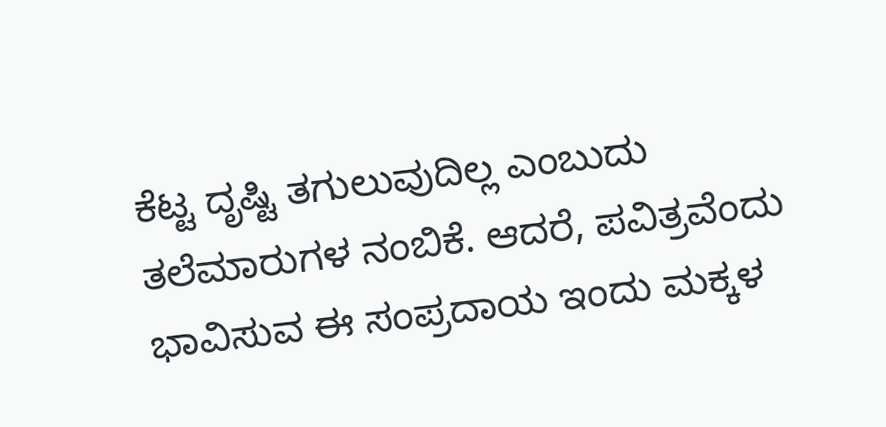ಕೆಟ್ಟ ದೃಷ್ಟಿ ತಗುಲುವುದಿಲ್ಲ ಎಂಬುದು ತಲೆಮಾರುಗಳ ನಂಬಿಕೆ. ಆದರೆ, ಪವಿತ್ರವೆಂದು ಭಾವಿಸುವ ಈ ಸಂಪ್ರದಾಯ ಇಂದು ಮಕ್ಕಳ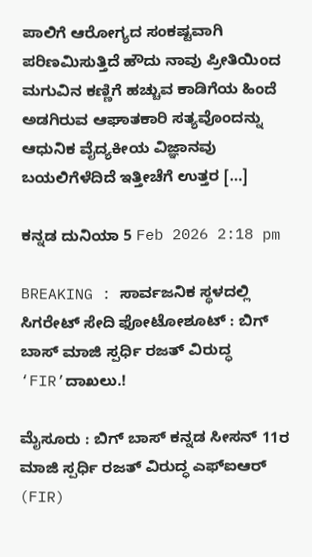ಪಾಲಿಗೆ ಆರೋಗ್ಯದ ಸಂಕಷ್ಟವಾಗಿ ಪರಿಣಮಿಸುತ್ತಿದೆ ಹೌದು ನಾವು ಪ್ರೀತಿಯಿಂದ ಮಗುವಿನ ಕಣ್ಣಿಗೆ ಹಚ್ಚುವ ಕಾಡಿಗೆಯ ಹಿಂದೆ ಅಡಗಿರುವ ಆಘಾತಕಾರಿ ಸತ್ಯವೊಂದನ್ನು ಆಧುನಿಕ ವೈದ್ಯಕೀಯ ವಿಜ್ಞಾನವು ಬಯಲಿಗೆಳೆದಿದೆ ಇತ್ತೀಚೆಗೆ ಉತ್ತರ […]

ಕನ್ನಡ ದುನಿಯಾ 5 Feb 2026 2:18 pm

BREAKING : ಸಾರ್ವಜನಿಕ ಸ್ಥಳದಲ್ಲಿ ಸಿಗರೇಟ್ ಸೇದಿ ಫೋಟೋಶೂಟ್ : ಬಿಗ್ ಬಾಸ್ ಮಾಜಿ ಸ್ಪರ್ಧಿ ರಜತ್ ವಿರುದ್ಧ ‘FIR’ದಾಖಲು.!

ಮೈಸೂರು : ಬಿಗ್ ಬಾಸ್ ಕನ್ನಡ ಸೀಸನ್ 11ರ ಮಾಜಿ ಸ್ಪರ್ಧಿ ರಜತ್ ವಿರುದ್ಧ ಎಫ್ಐಆರ್ (FIR)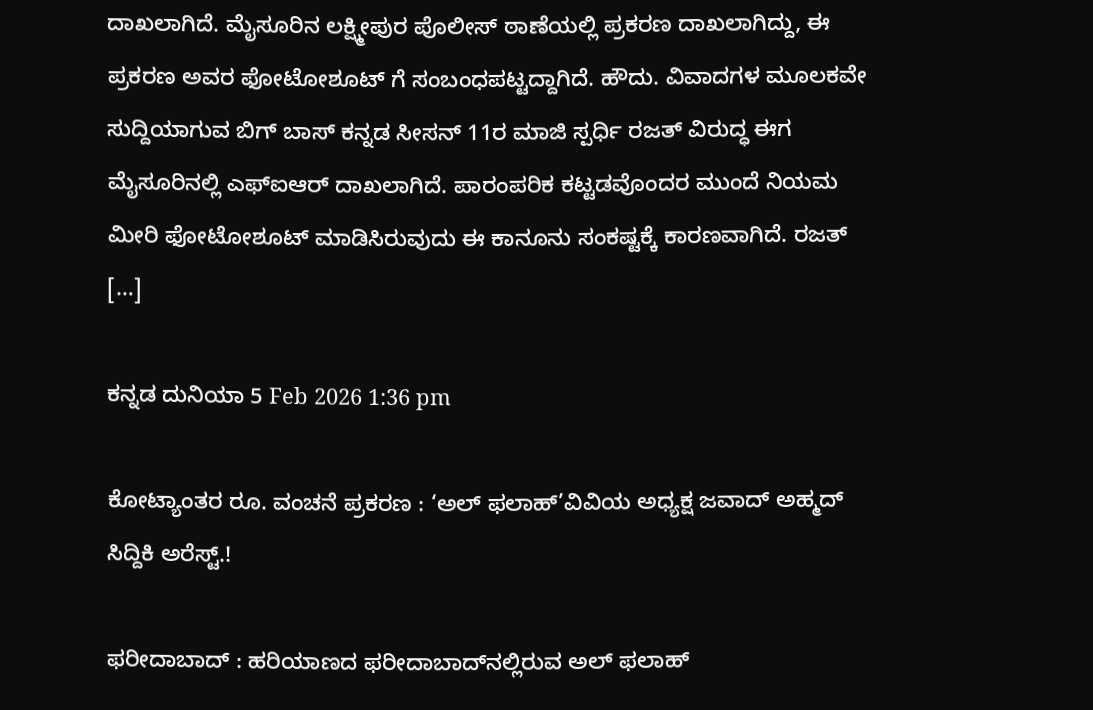ದಾಖಲಾಗಿದೆ. ಮೈಸೂರಿನ ಲಕ್ಷ್ಮೀಪುರ ಪೊಲೀಸ್ ಠಾಣೆಯಲ್ಲಿ ಪ್ರಕರಣ ದಾಖಲಾಗಿದ್ದು, ಈ ಪ್ರಕರಣ ಅವರ ಫೋಟೋಶೂಟ್ ಗೆ ಸಂಬಂಧಪಟ್ಟದ್ದಾಗಿದೆ. ಹೌದು. ವಿವಾದಗಳ ಮೂಲಕವೇ ಸುದ್ದಿಯಾಗುವ ಬಿಗ್ ಬಾಸ್ ಕನ್ನಡ ಸೀಸನ್ 11ರ ಮಾಜಿ ಸ್ಪರ್ಧಿ ರಜತ್ ವಿರುದ್ಧ ಈಗ ಮೈಸೂರಿನಲ್ಲಿ ಎಫ್ಐಆರ್ ದಾಖಲಾಗಿದೆ. ಪಾರಂಪರಿಕ ಕಟ್ಟಡವೊಂದರ ಮುಂದೆ ನಿಯಮ ಮೀರಿ ಫೋಟೋಶೂಟ್ ಮಾಡಿಸಿರುವುದು ಈ ಕಾನೂನು ಸಂಕಷ್ಟಕ್ಕೆ ಕಾರಣವಾಗಿದೆ. ರಜತ್ […]

ಕನ್ನಡ ದುನಿಯಾ 5 Feb 2026 1:36 pm

ಕೋಟ್ಯಾಂತರ ರೂ. ವಂಚನೆ ಪ್ರಕರಣ : ‘ಅಲ್ ಫಲಾಹ್’ವಿವಿಯ ಅಧ್ಯಕ್ಷ ಜವಾದ್ ಅಹ್ಮದ್ ಸಿದ್ದಿಕಿ ಅರೆಸ್ಟ್.!

ಫರೀದಾಬಾದ್ : ಹರಿಯಾಣದ ಫರೀದಾಬಾದ್‌ನಲ್ಲಿರುವ ಅಲ್ ಫಲಾಹ್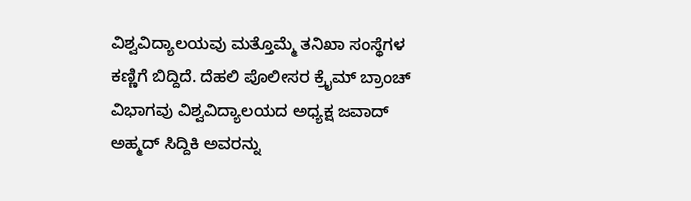ವಿಶ್ವವಿದ್ಯಾಲಯವು ಮತ್ತೊಮ್ಮೆ ತನಿಖಾ ಸಂಸ್ಥೆಗಳ ಕಣ್ಣಿಗೆ ಬಿದ್ದಿದೆ. ದೆಹಲಿ ಪೊಲೀಸರ ಕ್ರೈಮ್ ಬ್ರಾಂಚ್ ವಿಭಾಗವು ವಿಶ್ವವಿದ್ಯಾಲಯದ ಅಧ್ಯಕ್ಷ ಜವಾದ್ ಅಹ್ಮದ್ ಸಿದ್ದಿಕಿ ಅವರನ್ನು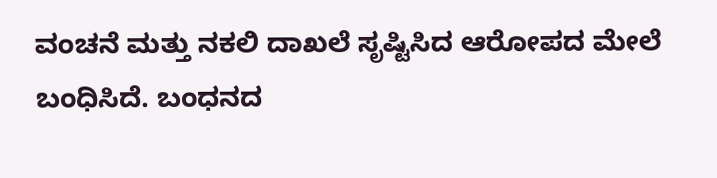ವಂಚನೆ ಮತ್ತು ನಕಲಿ ದಾಖಲೆ ಸೃಷ್ಟಿಸಿದ ಆರೋಪದ ಮೇಲೆ ಬಂಧಿಸಿದೆ. ಬಂಧನದ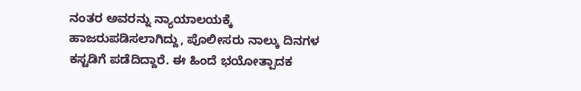ನಂತರ ಅವರನ್ನು ನ್ಯಾಯಾಲಯಕ್ಕೆ ಹಾಜರುಪಡಿಸಲಾಗಿದ್ದು, ಪೊಲೀಸರು ನಾಲ್ಕು ದಿನಗಳ ಕಸ್ಟಡಿಗೆ ಪಡೆದಿದ್ದಾರೆ. ಈ ಹಿಂದೆ ಭಯೋತ್ಪಾದಕ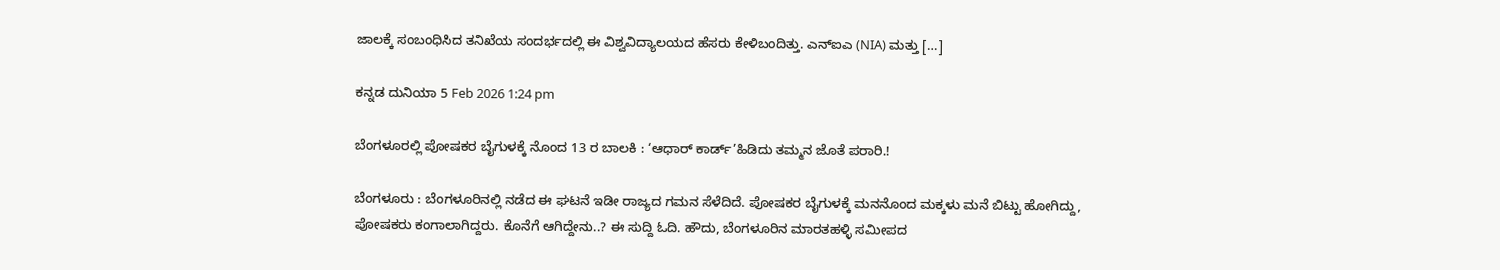ಜಾಲಕ್ಕೆ ಸಂಬಂಧಿಸಿದ ತನಿಖೆಯ ಸಂದರ್ಭದಲ್ಲಿ ಈ ವಿಶ್ವವಿದ್ಯಾಲಯದ ಹೆಸರು ಕೇಳಿಬಂದಿತ್ತು. ಎನ್‌ಐಎ (NIA) ಮತ್ತು […]

ಕನ್ನಡ ದುನಿಯಾ 5 Feb 2026 1:24 pm

ಬೆಂಗಳೂರಲ್ಲಿ ಪೋಷಕರ ಬೈಗುಳಕ್ಕೆ ನೊಂದ 13 ರ ಬಾಲಕಿ : ‘ಆ‍ಧಾರ್ ಕಾರ್ಡ್’ಹಿಡಿದು ತಮ್ಮನ ಜೊತೆ ಪರಾರಿ.!

ಬೆಂಗಳೂರು : ಬೆಂಗಳೂರಿನಲ್ಲಿ ನಡೆದ ಈ ಘಟನೆ ಇಡೀ ರಾಜ್ಯದ ಗಮನ ಸೆಳೆದಿದೆ. ಪೋಷಕರ ಬೈಗುಳಕ್ಕೆ ಮನನೊಂದ ಮಕ್ಕಳು ಮನೆ ಬಿಟ್ಟು ಹೋಗಿದ್ದು, ಪೋಷಕರು ಕಂಗಾಲಾಗಿದ್ದರು. ಕೊನೆಗೆ ಆಗಿದ್ದೇನು..? ಈ ಸುದ್ದಿ ಓದಿ. ಹೌದು, ಬೆಂಗಳೂರಿನ ಮಾರತಹಳ್ಳಿ ಸಮೀಪದ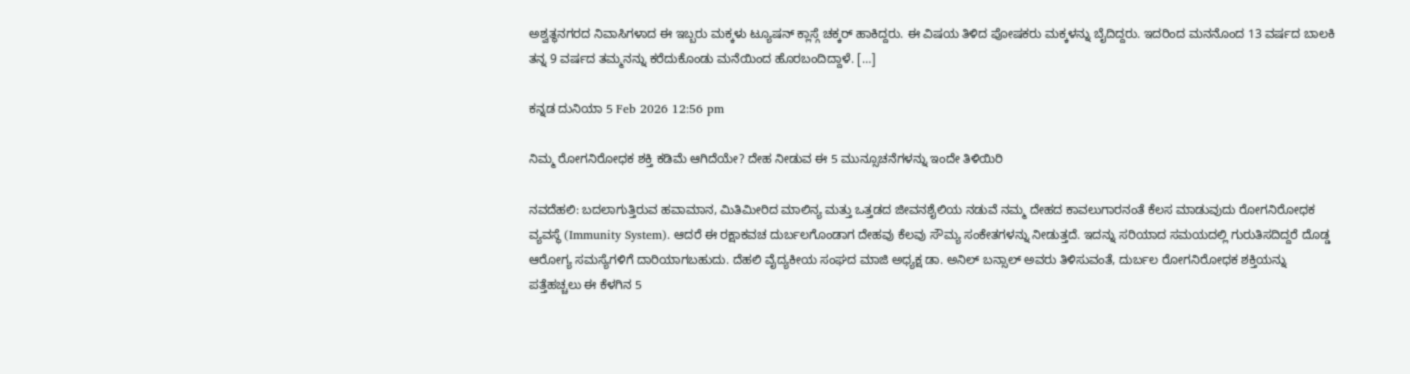ಅಶ್ವತ್ಥನಗರದ ನಿವಾಸಿಗಳಾದ ಈ ಇಬ್ಬರು ಮಕ್ಕಳು ಟ್ಯೂಷನ್ ಕ್ಲಾಸ್ಗೆ ಚಕ್ಕರ್ ಹಾಕಿದ್ದರು. ಈ ವಿಷಯ ತಿಳಿದ ಪೋಷಕರು ಮಕ್ಕಳನ್ನು ಬೈದಿದ್ದರು. ಇದರಿಂದ ಮನನೊಂದ 13 ವರ್ಷದ ಬಾಲಕಿ ತನ್ನ 9 ವರ್ಷದ ತಮ್ಮನನ್ನು ಕರೆದುಕೊಂಡು ಮನೆಯಿಂದ ಹೊರಬಂದಿದ್ದಾಳೆ. […]

ಕನ್ನಡ ದುನಿಯಾ 5 Feb 2026 12:56 pm

ನಿಮ್ಮ ರೋಗನಿರೋಧಕ ಶಕ್ತಿ ಕಡಿಮೆ ಆಗಿದೆಯೇ? ದೇಹ ನೀಡುವ ಈ 5 ಮುನ್ಸೂಚನೆಗಳನ್ನು ಇಂದೇ ತಿಳಿಯಿರಿ

ನವದೆಹಲಿ: ಬದಲಾಗುತ್ತಿರುವ ಹವಾಮಾನ, ಮಿತಿಮೀರಿದ ಮಾಲಿನ್ಯ ಮತ್ತು ಒತ್ತಡದ ಜೀವನಶೈಲಿಯ ನಡುವೆ ನಮ್ಮ ದೇಹದ ಕಾವಲುಗಾರನಂತೆ ಕೆಲಸ ಮಾಡುವುದು ರೋಗನಿರೋಧಕ ವ್ಯವಸ್ಥೆ (Immunity System). ಆದರೆ ಈ ರಕ್ಷಾಕವಚ ದುರ್ಬಲಗೊಂಡಾಗ ದೇಹವು ಕೆಲವು ಸೌಮ್ಯ ಸಂಕೇತಗಳನ್ನು ನೀಡುತ್ತದೆ. ಇದನ್ನು ಸರಿಯಾದ ಸಮಯದಲ್ಲಿ ಗುರುತಿಸದಿದ್ದರೆ ದೊಡ್ಡ ಆರೋಗ್ಯ ಸಮಸ್ಯೆಗಳಿಗೆ ದಾರಿಯಾಗಬಹುದು. ದೆಹಲಿ ವೈದ್ಯಕೀಯ ಸಂಘದ ಮಾಜಿ ಅಧ್ಯಕ್ಷ ಡಾ. ಅನಿಲ್ ಬನ್ಸಾಲ್ ಅವರು ತಿಳಿಸುವಂತೆ, ದುರ್ಬಲ ರೋಗನಿರೋಧಕ ಶಕ್ತಿಯನ್ನು ಪತ್ತೆಹಚ್ಚಲು ಈ ಕೆಳಗಿನ 5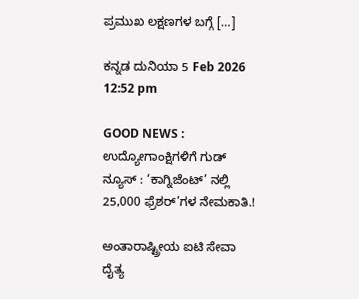ಪ್ರಮುಖ ಲಕ್ಷಣಗಳ ಬಗ್ಗೆ […]

ಕನ್ನಡ ದುನಿಯಾ 5 Feb 2026 12:52 pm

GOOD NEWS : ಉದ್ಯೋಗಾಂಕ್ಷಿಗಳಿಗೆ ಗುಡ್ ನ್ಯೂಸ್ : ‘ಕಾಗ್ನಿಜೆಂಟ್’ ನಲ್ಲಿ 25,000 ಫ್ರೆಶರ್’ಗಳ ನೇಮಕಾತಿ.!

ಅಂತಾರಾಷ್ಟ್ರೀಯ ಐಟಿ ಸೇವಾ ದೈತ್ಯ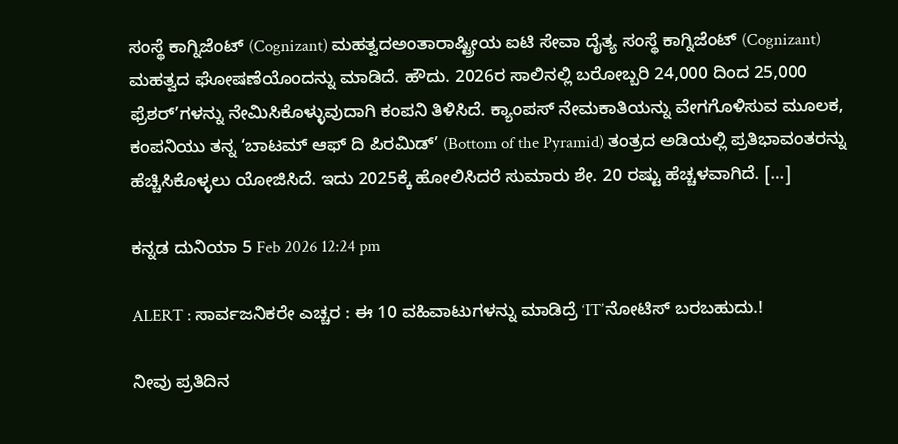ಸಂಸ್ಥೆ ಕಾಗ್ನಿಜೆಂಟ್ (Cognizant) ಮಹತ್ವದಅಂತಾರಾಷ್ಟ್ರೀಯ ಐಟಿ ಸೇವಾ ದೈತ್ಯ ಸಂಸ್ಥೆ ಕಾಗ್ನಿಜೆಂಟ್ (Cognizant) ಮಹತ್ವದ ಘೋಷಣೆಯೊಂದನ್ನು ಮಾಡಿದೆ. ಹೌದು. 2026ರ ಸಾಲಿನಲ್ಲಿ ಬರೋಬ್ಬರಿ 24,000 ದಿಂದ 25,000 ಫ್ರೆಶರ್‌’ಗಳನ್ನು ನೇಮಿಸಿಕೊಳ್ಳುವುದಾಗಿ ಕಂಪನಿ ತಿಳಿಸಿದೆ. ಕ್ಯಾಂಪಸ್ ನೇಮಕಾತಿಯನ್ನು ವೇಗಗೊಳಿಸುವ ಮೂಲಕ, ಕಂಪನಿಯು ತನ್ನ ‘ಬಾಟಮ್ ಆಫ್ ದಿ ಪಿರಮಿಡ್’ (Bottom of the Pyramid) ತಂತ್ರದ ಅಡಿಯಲ್ಲಿ ಪ್ರತಿಭಾವಂತರನ್ನು ಹೆಚ್ಚಿಸಿಕೊಳ್ಳಲು ಯೋಜಿಸಿದೆ. ಇದು 2025ಕ್ಕೆ ಹೋಲಿಸಿದರೆ ಸುಮಾರು ಶೇ. 20 ರಷ್ಟು ಹೆಚ್ಚಳವಾಗಿದೆ. […]

ಕನ್ನಡ ದುನಿಯಾ 5 Feb 2026 12:24 pm

ALERT : ಸಾರ್ವಜನಿಕರೇ ಎಚ್ಚರ : ಈ 10 ವಹಿವಾಟುಗಳನ್ನು ಮಾಡಿದ್ರೆ ‘IT’ನೋಟಿಸ್ ಬರಬಹುದು.!

ನೀವು ಪ್ರತಿದಿನ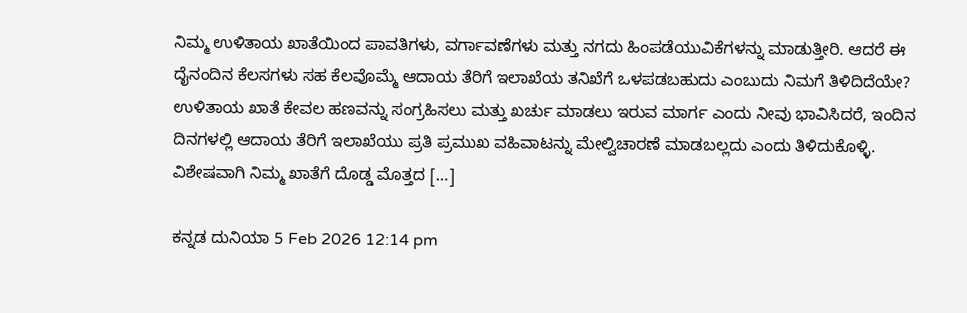ನಿಮ್ಮ ಉಳಿತಾಯ ಖಾತೆಯಿಂದ ಪಾವತಿಗಳು, ವರ್ಗಾವಣೆಗಳು ಮತ್ತು ನಗದು ಹಿಂಪಡೆಯುವಿಕೆಗಳನ್ನು ಮಾಡುತ್ತೀರಿ. ಆದರೆ ಈ ದೈನಂದಿನ ಕೆಲಸಗಳು ಸಹ ಕೆಲವೊಮ್ಮೆ ಆದಾಯ ತೆರಿಗೆ ಇಲಾಖೆಯ ತನಿಖೆಗೆ ಒಳಪಡಬಹುದು ಎಂಬುದು ನಿಮಗೆ ತಿಳಿದಿದೆಯೇ? ಉಳಿತಾಯ ಖಾತೆ ಕೇವಲ ಹಣವನ್ನು ಸಂಗ್ರಹಿಸಲು ಮತ್ತು ಖರ್ಚು ಮಾಡಲು ಇರುವ ಮಾರ್ಗ ಎಂದು ನೀವು ಭಾವಿಸಿದರೆ, ಇಂದಿನ ದಿನಗಳಲ್ಲಿ ಆದಾಯ ತೆರಿಗೆ ಇಲಾಖೆಯು ಪ್ರತಿ ಪ್ರಮುಖ ವಹಿವಾಟನ್ನು ಮೇಲ್ವಿಚಾರಣೆ ಮಾಡಬಲ್ಲದು ಎಂದು ತಿಳಿದುಕೊಳ್ಳಿ. ವಿಶೇಷವಾಗಿ ನಿಮ್ಮ ಖಾತೆಗೆ ದೊಡ್ಡ ಮೊತ್ತದ […]

ಕನ್ನಡ ದುನಿಯಾ 5 Feb 2026 12:14 pm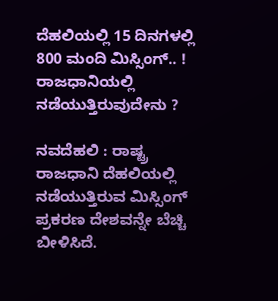ದೆಹಲಿಯಲ್ಲಿ 15 ದಿನಗಳಲ್ಲಿ 800 ಮಂದಿ ಮಿಸ್ಸಿಂಗ್.. ! ರಾಜಧಾನಿಯಲ್ಲಿ ನಡೆಯುತ್ತಿರುವುದೇನು ?

ನವದೆಹಲಿ : ರಾಷ್ಟ್ರ ರಾಜಧಾನಿ ದೆಹಲಿಯಲ್ಲಿ ನಡೆಯುತ್ತಿರುವ ಮಿಸ್ಸಿಂಗ್ ಪ್ರಕರಣ ದೇಶವನ್ನೇ ಬೆಚ್ಚಿ ಬೀಳಿಸಿದೆ.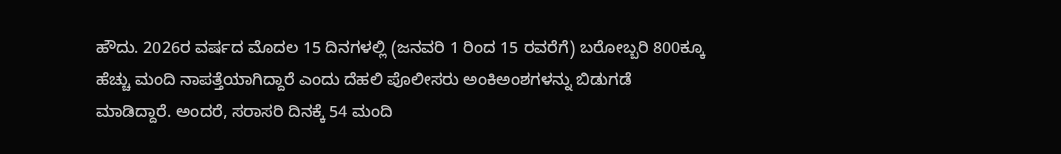ಹೌದು. 2026ರ ವರ್ಷದ ಮೊದಲ 15 ದಿನಗಳಲ್ಲಿ (ಜನವರಿ 1 ರಿಂದ 15 ರವರೆಗೆ) ಬರೋಬ್ಬರಿ 800ಕ್ಕೂ ಹೆಚ್ಚು ಮಂದಿ ನಾಪತ್ತೆಯಾಗಿದ್ದಾರೆ ಎಂದು ದೆಹಲಿ ಪೊಲೀಸರು ಅಂಕಿಅಂಶಗಳನ್ನು ಬಿಡುಗಡೆ ಮಾಡಿದ್ದಾರೆ. ಅಂದರೆ, ಸರಾಸರಿ ದಿನಕ್ಕೆ 54 ಮಂದಿ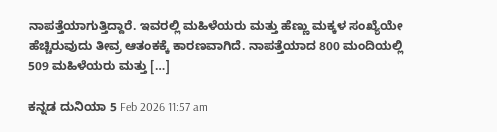ನಾಪತ್ತೆಯಾಗುತ್ತಿದ್ದಾರೆ. ಇವರಲ್ಲಿ ಮಹಿಳೆಯರು ಮತ್ತು ಹೆಣ್ಣು ಮಕ್ಕಳ ಸಂಖ್ಯೆಯೇ ಹೆಚ್ಚಿರುವುದು ತೀವ್ರ ಆತಂಕಕ್ಕೆ ಕಾರಣವಾಗಿದೆ. ನಾಪತ್ತೆಯಾದ 800 ಮಂದಿಯಲ್ಲಿ 509 ಮಹಿಳೆಯರು ಮತ್ತು […]

ಕನ್ನಡ ದುನಿಯಾ 5 Feb 2026 11:57 am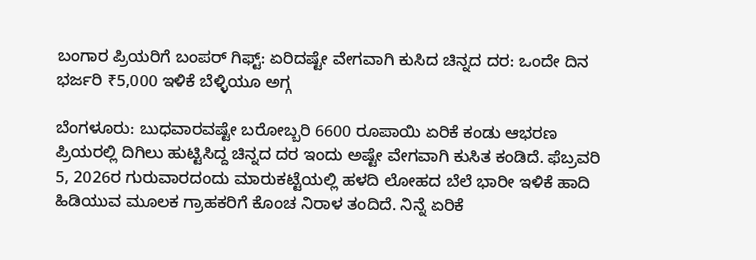ಬಂಗಾರ ಪ್ರಿಯರಿಗೆ ಬಂಪರ್ ಗಿಫ್ಟ್: ಏರಿದಷ್ಟೇ ವೇಗವಾಗಿ ಕುಸಿದ ಚಿನ್ನದ ದರ: ಒಂದೇ ದಿನ ಭರ್ಜರಿ ₹5,000 ಇಳಿಕೆ ಬೆಳ್ಳಿಯೂ ಅಗ್ಗ

ಬೆಂಗಳೂರು: ಬುಧವಾರವಷ್ಟೇ ಬರೋಬ್ಬರಿ 6600 ರೂಪಾಯಿ ಏರಿಕೆ ಕಂಡು ಆಭರಣ ಪ್ರಿಯರಲ್ಲಿ ದಿಗಿಲು ಹುಟ್ಟಿಸಿದ್ದ ಚಿನ್ನದ ದರ ಇಂದು ಅಷ್ಟೇ ವೇಗವಾಗಿ ಕುಸಿತ ಕಂಡಿದೆ. ಫೆಬ್ರವರಿ 5, 2026ರ ಗುರುವಾರದಂದು ಮಾರುಕಟ್ಟೆಯಲ್ಲಿ ಹಳದಿ ಲೋಹದ ಬೆಲೆ ಭಾರೀ ಇಳಿಕೆ ಹಾದಿ ಹಿಡಿಯುವ ಮೂಲಕ ಗ್ರಾಹಕರಿಗೆ ಕೊಂಚ ನಿರಾಳ ತಂದಿದೆ. ನಿನ್ನೆ ಏರಿಕೆ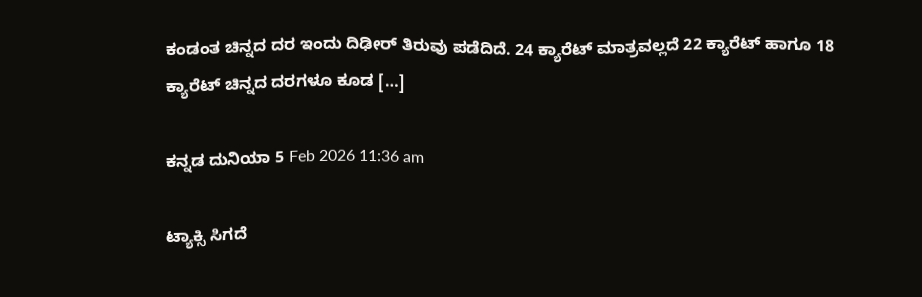ಕಂಡಂತ ಚಿನ್ನದ ದರ ಇಂದು ದಿಢೀರ್ ತಿರುವು ಪಡೆದಿದೆ. 24 ಕ್ಯಾರೆಟ್ ಮಾತ್ರವಲ್ಲದೆ 22 ಕ್ಯಾರೆಟ್ ಹಾಗೂ 18 ಕ್ಯಾರೆಟ್ ಚಿನ್ನದ ದರಗಳೂ ಕೂಡ […]

ಕನ್ನಡ ದುನಿಯಾ 5 Feb 2026 11:36 am

ಟ್ಯಾಕ್ಸಿ ಸಿಗದೆ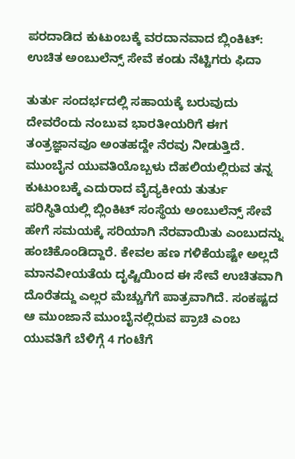ಪರದಾಡಿದ ಕುಟುಂಬಕ್ಕೆ ವರದಾನವಾದ ಬ್ಲಿಂಕಿಟ್: ಉಚಿತ ಅಂಬುಲೆನ್ಸ್ ಸೇವೆ ಕಂಡು ನೆಟ್ಟಿಗರು ಫಿದಾ

ತುರ್ತು ಸಂದರ್ಭದಲ್ಲಿ ಸಹಾಯಕ್ಕೆ ಬರುವುದು ದೇವರೆಂದು ನಂಬುವ ಭಾರತೀಯರಿಗೆ ಈಗ ತಂತ್ರಜ್ಞಾನವೂ ಅಂತಹದ್ದೇ ನೆರವು ನೀಡುತ್ತಿದೆ. ಮುಂಬೈನ ಯುವತಿಯೊಬ್ಬಳು ದೆಹಲಿಯಲ್ಲಿರುವ ತನ್ನ ಕುಟುಂಬಕ್ಕೆ ಎದುರಾದ ವೈದ್ಯಕೀಯ ತುರ್ತು ಪರಿಸ್ಥಿತಿಯಲ್ಲಿ ಬ್ಲಿಂಕಿಟ್ ಸಂಸ್ಥೆಯ ಅಂಬುಲೆನ್ಸ್ ಸೇವೆ ಹೇಗೆ ಸಮಯಕ್ಕೆ ಸರಿಯಾಗಿ ನೆರವಾಯಿತು ಎಂಬುದನ್ನು ಹಂಚಿಕೊಂಡಿದ್ದಾರೆ. ಕೇವಲ ಹಣ ಗಳಿಕೆಯಷ್ಟೇ ಅಲ್ಲದೆ ಮಾನವೀಯತೆಯ ದೃಷ್ಟಿಯಿಂದ ಈ ಸೇವೆ ಉಚಿತವಾಗಿ ದೊರೆತದ್ದು ಎಲ್ಲರ ಮೆಚ್ಚುಗೆಗೆ ಪಾತ್ರವಾಗಿದೆ. ಸಂಕಷ್ಟದ ಆ ಮುಂಜಾನೆ ಮುಂಬೈನಲ್ಲಿರುವ ಪ್ರಾಚಿ ಎಂಬ ಯುವತಿಗೆ ಬೆಳಿಗ್ಗೆ 4 ಗಂಟೆಗೆ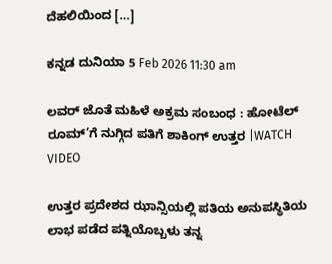ದೆಹಲಿಯಿಂದ […]

ಕನ್ನಡ ದುನಿಯಾ 5 Feb 2026 11:30 am

ಲವರ್ ಜೊತೆ ಮಹಿಳೆ ಅಕ್ರಮ ಸಂಬಂಧ : ಹೋಟೆಲ್ ರೂಮ್’ಗೆ ನುಗ್ಗಿದ ಪತಿಗೆ ಶಾಕಿಂಗ್ ಉತ್ತರ |WATCH VIDEO

ಉತ್ತರ ಪ್ರದೇಶದ ಝಾನ್ಸಿಯಲ್ಲಿ ಪತಿಯ ಅನುಪಸ್ಥಿತಿಯ ಲಾಭ ಪಡೆದ ಪತ್ನಿಯೊಬ್ಬಳು ತನ್ನ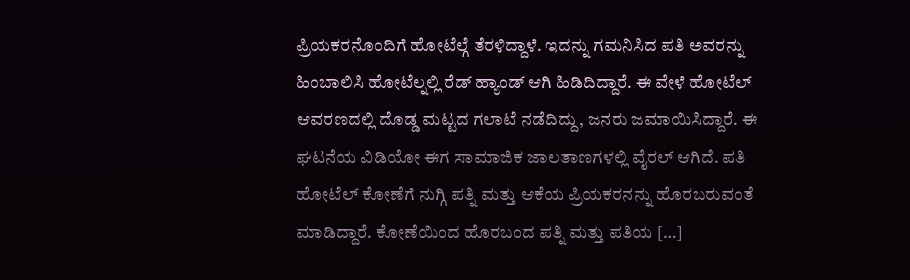ಪ್ರಿಯಕರನೊಂದಿಗೆ ಹೋಟೆಲ್ಗೆ ತೆರಳಿದ್ದಾಳೆ. ಇದನ್ನು ಗಮನಿಸಿದ ಪತಿ ಅವರನ್ನು ಹಿಂಬಾಲಿಸಿ ಹೋಟೆಲ್ನಲ್ಲಿ ರೆಡ್ ಹ್ಯಾಂಡ್ ಆಗಿ ಹಿಡಿದಿದ್ದಾರೆ. ಈ ವೇಳೆ ಹೋಟೆಲ್ ಆವರಣದಲ್ಲಿ ದೊಡ್ಡ ಮಟ್ಟದ ಗಲಾಟೆ ನಡೆದಿದ್ದು, ಜನರು ಜಮಾಯಿಸಿದ್ದಾರೆ. ಈ ಘಟನೆಯ ವಿಡಿಯೋ ಈಗ ಸಾಮಾಜಿಕ ಜಾಲತಾಣಗಳಲ್ಲಿ ವೈರಲ್ ಆಗಿದೆ. ಪತಿ ಹೋಟೆಲ್ ಕೋಣೆಗೆ ನುಗ್ಗಿ ಪತ್ನಿ ಮತ್ತು ಆಕೆಯ ಪ್ರಿಯಕರನನ್ನು ಹೊರಬರುವಂತೆ ಮಾಡಿದ್ದಾರೆ. ಕೋಣೆಯಿಂದ ಹೊರಬಂದ ಪತ್ನಿ ಮತ್ತು ಪತಿಯ […]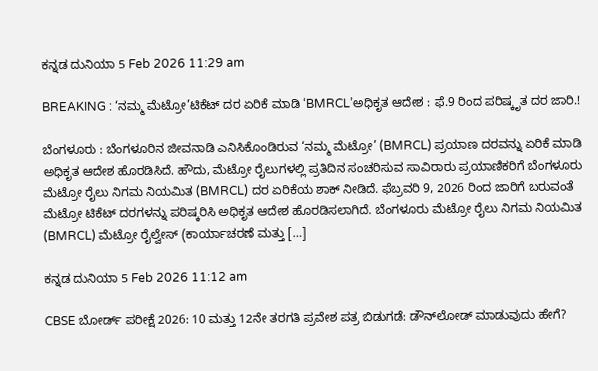ಕನ್ನಡ ದುನಿಯಾ 5 Feb 2026 11:29 am

BREAKING : ‘ನಮ್ಮ ಮೆಟ್ರೋ’ಟಿಕೆಟ್ ದರ ಏರಿಕೆ ಮಾಡಿ ‘BMRCL’ಅಧಿಕೃತ ಆದೇಶ : ಫೆ.9 ರಿಂದ ಪರಿಷ್ಕೃತ ದರ ಜಾರಿ.!

ಬೆಂಗಳೂರು : ಬೆಂಗಳೂರಿನ ಜೀವನಾಡಿ ಎನಿಸಿಕೊಂಡಿರುವ ‘ನಮ್ಮ ಮೆಟ್ರೋ’ (BMRCL) ಪ್ರಯಾಣ ದರವನ್ನು ಏರಿಕೆ ಮಾಡಿ ಅಧಿಕೃತ ಆದೇಶ ಹೊರಡಿಸಿದೆ. ಹೌದು, ಮೆಟ್ರೋ ರೈಲುಗಳಲ್ಲಿ ಪ್ರತಿದಿನ ಸಂಚರಿಸುವ ಸಾವಿರಾರು ಪ್ರಯಾಣಿಕರಿಗೆ ಬೆಂಗಳೂರು ಮೆಟ್ರೋ ರೈಲು ನಿಗಮ ನಿಯಮಿತ (BMRCL) ದರ ಏರಿಕೆಯ ಶಾಕ್ ನೀಡಿದೆ. ಫೆಬ್ರವರಿ 9, 2026 ರಿಂದ ಜಾರಿಗೆ ಬರುವಂತೆ ಮೆಟ್ರೋ ಟಿಕೆಟ್ ದರಗಳನ್ನು ಪರಿಷ್ಕರಿಸಿ ಅಧಿಕೃತ ಆದೇಶ ಹೊರಡಿಸಲಾಗಿದೆ. ಬೆಂಗಳೂರು ಮೆಟ್ರೋ ರೈಲು ನಿಗಮ ನಿಯಮಿತ (BMRCL) ಮೆಟ್ರೋ ರೈಲ್ವೇಸ್ (ಕಾರ್ಯಾಚರಣೆ ಮತ್ತು […]

ಕನ್ನಡ ದುನಿಯಾ 5 Feb 2026 11:12 am

CBSE ಬೋರ್ಡ್ ಪರೀಕ್ಷೆ 2026: 10 ಮತ್ತು 12ನೇ ತರಗತಿ ಪ್ರವೇಶ ಪತ್ರ ಬಿಡುಗಡೆ: ಡೌನ್‌ಲೋಡ್ ಮಾಡುವುದು ಹೇಗೆ?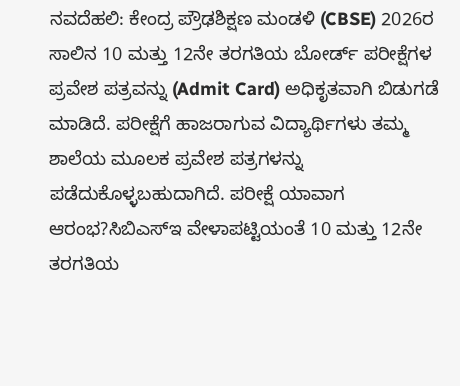ನವದೆಹಲಿ: ಕೇಂದ್ರ ಪ್ರೌಢಶಿಕ್ಷಣ ಮಂಡಳಿ (CBSE) 2026ರ ಸಾಲಿನ 10 ಮತ್ತು 12ನೇ ತರಗತಿಯ ಬೋರ್ಡ್ ಪರೀಕ್ಷೆಗಳ ಪ್ರವೇಶ ಪತ್ರವನ್ನು (Admit Card) ಅಧಿಕೃತವಾಗಿ ಬಿಡುಗಡೆ ಮಾಡಿದೆ. ಪರೀಕ್ಷೆಗೆ ಹಾಜರಾಗುವ ವಿದ್ಯಾರ್ಥಿಗಳು ತಮ್ಮ ಶಾಲೆಯ ಮೂಲಕ ಪ್ರವೇಶ ಪತ್ರಗಳನ್ನು ಪಡೆದುಕೊಳ್ಳಬಹುದಾಗಿದೆ. ಪರೀಕ್ಷೆ ಯಾವಾಗ ಆರಂಭ?ಸಿಬಿಎಸ್‌ಇ ವೇಳಾಪಟ್ಟಿಯಂತೆ 10 ಮತ್ತು 12ನೇ ತರಗತಿಯ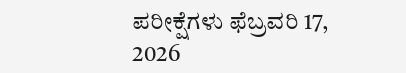ಪರೀಕ್ಷೆಗಳು ಫೆಬ್ರವರಿ 17, 2026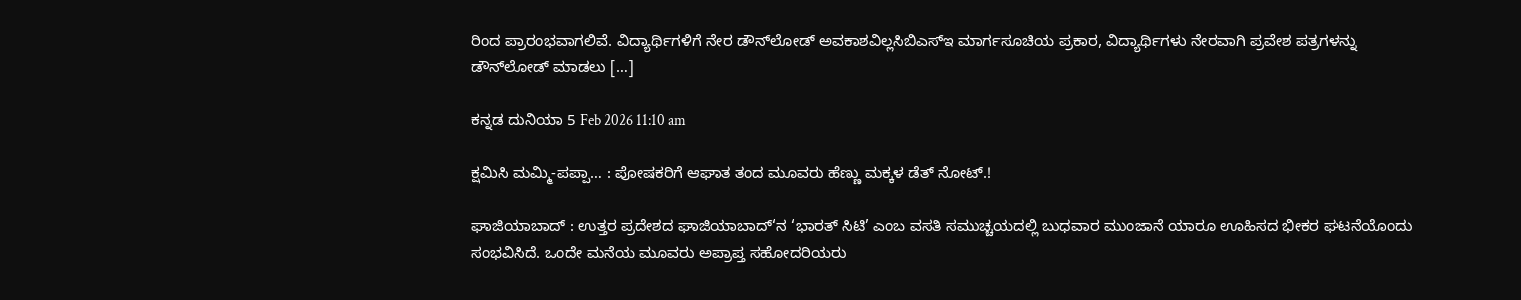ರಿಂದ ಪ್ರಾರಂಭವಾಗಲಿವೆ. ವಿದ್ಯಾರ್ಥಿಗಳಿಗೆ ನೇರ ಡೌನ್‌ಲೋಡ್ ಅವಕಾಶವಿಲ್ಲಸಿಬಿಎಸ್‌ಇ ಮಾರ್ಗಸೂಚಿಯ ಪ್ರಕಾರ, ವಿದ್ಯಾರ್ಥಿಗಳು ನೇರವಾಗಿ ಪ್ರವೇಶ ಪತ್ರಗಳನ್ನು ಡೌನ್‌ಲೋಡ್ ಮಾಡಲು […]

ಕನ್ನಡ ದುನಿಯಾ 5 Feb 2026 11:10 am

ಕ್ಷಮಿಸಿ ಮಮ್ಮಿ-ಪಪ್ಪಾ… : ಪೋಷಕರಿಗೆ ಆಘಾತ ತಂದ ಮೂವರು ಹೆಣ್ಣು ಮಕ್ಕಳ ಡೆತ್ ನೋಟ್.!

ಘಾಜಿಯಾಬಾದ್ : ಉತ್ತರ ಪ್ರದೇಶದ ಘಾಜಿಯಾಬಾದ್‘ನ ‘ಭಾರತ್ ಸಿಟಿ’ ಎಂಬ ವಸತಿ ಸಮುಚ್ಚಯದಲ್ಲಿ ಬುಧವಾರ ಮುಂಜಾನೆ ಯಾರೂ ಊಹಿಸದ ಭೀಕರ ಘಟನೆಯೊಂದು ಸಂಭವಿಸಿದೆ. ಒಂದೇ ಮನೆಯ ಮೂವರು ಅಪ್ರಾಪ್ತ ಸಹೋದರಿಯರು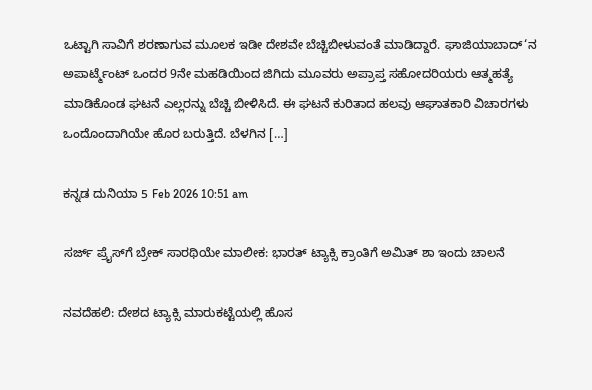ಒಟ್ಟಾಗಿ ಸಾವಿಗೆ ಶರಣಾಗುವ ಮೂಲಕ ಇಡೀ ದೇಶವೇ ಬೆಚ್ಚಿಬೀಳುವಂತೆ ಮಾಡಿದ್ದಾರೆ. ಘಾಜಿಯಾಬಾದ್‘ನ ಅಪಾರ್ಟ್ಮೆಂಟ್ ಒಂದರ 9ನೇ ಮಹಡಿಯಿಂದ ಜಿಗಿದು ಮೂವರು ಅಪ್ರಾಪ್ತ ಸಹೋದರಿಯರು ಆತ್ಮಹತ್ಯೆ ಮಾಡಿಕೊಂಡ ಘಟನೆ ಎಲ್ಲರನ್ನು ಬೆಚ್ಚಿ ಬೀಳಿಸಿದೆ. ಈ ಘಟನೆ ಕುರಿತಾದ ಹಲವು ಆಘಾತಕಾರಿ ವಿಚಾರಗಳು ಒಂದೊಂದಾಗಿಯೇ ಹೊರ ಬರುತ್ತಿದೆ. ಬೆಳಗಿನ […]

ಕನ್ನಡ ದುನಿಯಾ 5 Feb 2026 10:51 am

ಸರ್ಜ್ ಪ್ರೈಸ್‌ಗೆ ಬ್ರೇಕ್ ಸಾರಥಿಯೇ ಮಾಲೀಕ: ಭಾರತ್ ಟ್ಯಾಕ್ಸಿ ಕ್ರಾಂತಿಗೆ ಅಮಿತ್ ಶಾ ಇಂದು ಚಾಲನೆ

ನವದೆಹಲಿ: ದೇಶದ ಟ್ಯಾಕ್ಸಿ ಮಾರುಕಟ್ಟೆಯಲ್ಲಿ ಹೊಸ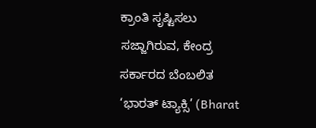ಕ್ರಾಂತಿ ಸೃಷ್ಟಿಸಲು ಸಜ್ಜಾಗಿರುವ, ಕೇಂದ್ರ ಸರ್ಕಾರದ ಬೆಂಬಲಿತ ‘ಭಾರತ್ ಟ್ಯಾಕ್ಸಿ’ (Bharat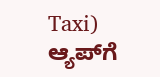Taxi) ಆ್ಯಪ್‌ಗೆ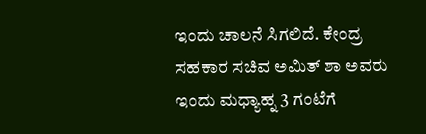ಇಂದು ಚಾಲನೆ ಸಿಗಲಿದೆ. ಕೇಂದ್ರ ಸಹಕಾರ ಸಚಿವ ಅಮಿತ್ ಶಾ ಅವರು ಇಂದು ಮಧ್ಯಾಹ್ನ 3 ಗಂಟೆಗೆ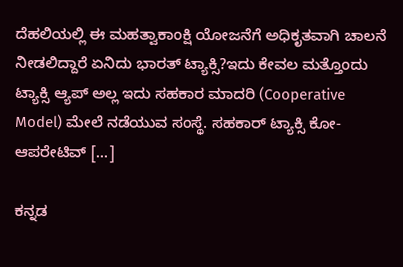ದೆಹಲಿಯಲ್ಲಿ ಈ ಮಹತ್ವಾಕಾಂಕ್ಷಿ ಯೋಜನೆಗೆ ಅಧಿಕೃತವಾಗಿ ಚಾಲನೆ ನೀಡಲಿದ್ದಾರೆ ಏನಿದು ಭಾರತ್ ಟ್ಯಾಕ್ಸಿ?ಇದು ಕೇವಲ ಮತ್ತೊಂದು ಟ್ಯಾಕ್ಸಿ ಆ್ಯಪ್ ಅಲ್ಲ ಇದು ಸಹಕಾರ ಮಾದರಿ (Cooperative Model) ಮೇಲೆ ನಡೆಯುವ ಸಂಸ್ಥೆ. ಸಹಕಾರ್ ಟ್ಯಾಕ್ಸಿ ಕೋ-ಆಪರೇಟಿವ್ […]

ಕನ್ನಡ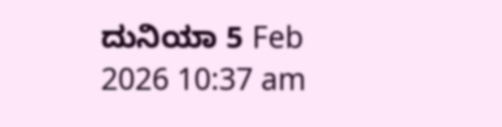ದುನಿಯಾ 5 Feb 2026 10:37 am